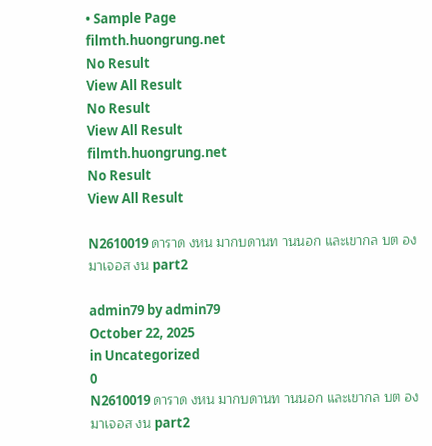• Sample Page
filmth.huongrung.net
No Result
View All Result
No Result
View All Result
filmth.huongrung.net
No Result
View All Result

N2610019 ดาราด งหน มากบดานท านนอก และเขากล บต องมาเจอส งน part2

admin79 by admin79
October 22, 2025
in Uncategorized
0
N2610019 ดาราด งหน มากบดานท านนอก และเขากล บต องมาเจอส งน part2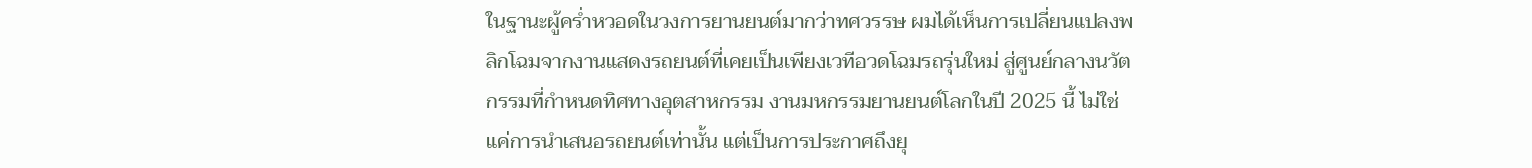ในฐานะผู้คร่ำหวอดในวงการยานยนต์มากว่าทศวรรษ ผมได้เห็นการเปลี่ยนแปลงพลิกโฉมจากงานแสดงรถยนต์ที่เคยเป็นเพียงเวทีอวดโฉมรถรุ่นใหม่ สู่ศูนย์กลางนวัตกรรมที่กำหนดทิศทางอุตสาหกรรม งานมหกรรมยานยนต์โลกในปี 2025 นี้ ไม่ใช่แค่การนำเสนอรถยนต์เท่านั้น แต่เป็นการประกาศถึงยุ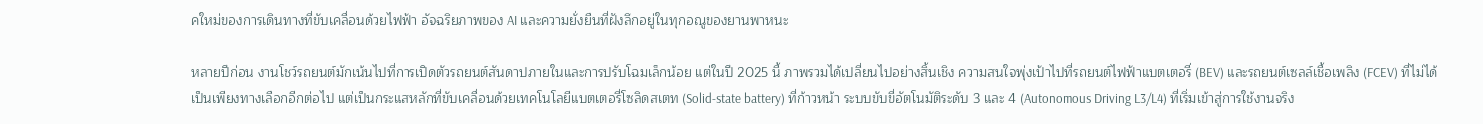คใหม่ของการเดินทางที่ขับเคลื่อนด้วยไฟฟ้า อัจฉริยภาพของ AI และความยั่งยืนที่ฝังลึกอยู่ในทุกอณูของยานพาหนะ

หลายปีก่อน งานโชว์รถยนต์มักเน้นไปที่การเปิดตัวรถยนต์สันดาปภายในและการปรับโฉมเล็กน้อย แต่ในปี 2025 นี้ ภาพรวมได้เปลี่ยนไปอย่างสิ้นเชิง ความสนใจพุ่งเป้าไปที่รถยนต์ไฟฟ้าแบตเตอรี่ (BEV) และรถยนต์เซลล์เชื้อเพลิง (FCEV) ที่ไม่ได้เป็นเพียงทางเลือกอีกต่อไป แต่เป็นกระแสหลักที่ขับเคลื่อนด้วยเทคโนโลยีแบตเตอรี่โซลิดสเตท (Solid-state battery) ที่ก้าวหน้า ระบบขับขี่อัตโนมัติระดับ 3 และ 4 (Autonomous Driving L3/L4) ที่เริ่มเข้าสู่การใช้งานจริง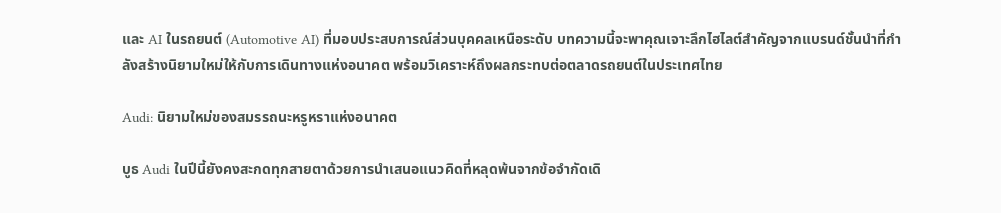และ AI ในรถยนต์ (Automotive AI) ที่มอบประสบการณ์ส่วนบุคคลเหนือระดับ บทความนี้จะพาคุณเจาะลึกไฮไลต์สำคัญจากแบรนด์ชั้นนำที่กำลังสร้างนิยามใหม่ให้กับการเดินทางแห่งอนาคต พร้อมวิเคราะห์ถึงผลกระทบต่อตลาดรถยนต์ในประเทศไทย

Audi: นิยามใหม่ของสมรรถนะหรูหราแห่งอนาคต

บูธ Audi ในปีนี้ยังคงสะกดทุกสายตาด้วยการนำเสนอแนวคิดที่หลุดพ้นจากข้อจำกัดเดิ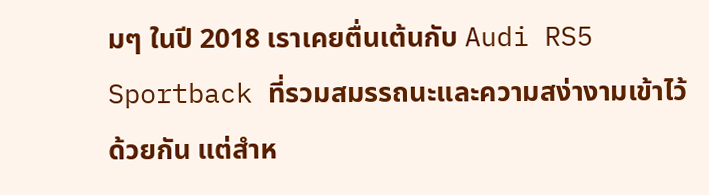มๆ ในปี 2018 เราเคยตื่นเต้นกับ Audi RS5 Sportback ที่รวมสมรรถนะและความสง่างามเข้าไว้ด้วยกัน แต่สำห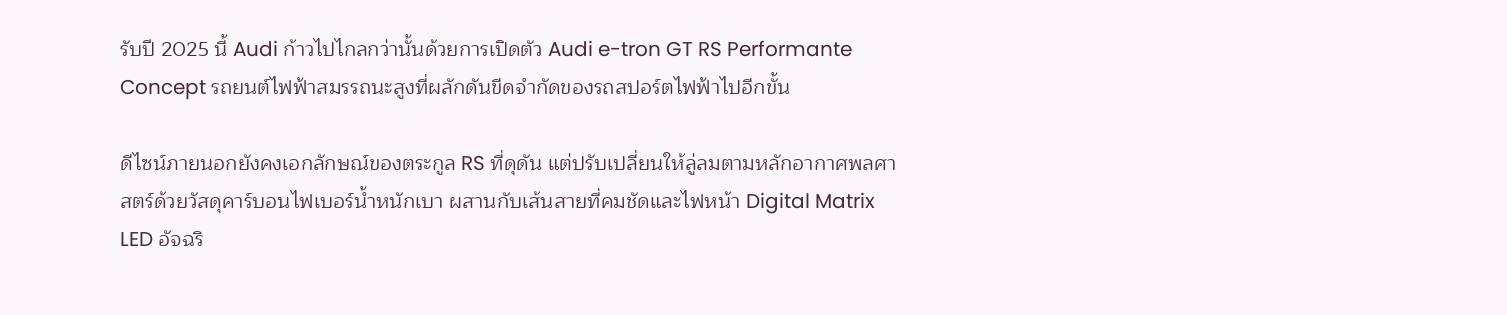รับปี 2025 นี้ Audi ก้าวไปไกลกว่านั้นด้วยการเปิดตัว Audi e-tron GT RS Performante Concept รถยนต์ไฟฟ้าสมรรถนะสูงที่ผลักดันขีดจำกัดของรถสปอร์ตไฟฟ้าไปอีกขั้น

ดีไซน์ภายนอกยังคงเอกลักษณ์ของตระกูล RS ที่ดุดัน แต่ปรับเปลี่ยนให้ลู่ลมตามหลักอากาศพลศาสตร์ด้วยวัสดุคาร์บอนไฟเบอร์น้ำหนักเบา ผสานกับเส้นสายที่คมชัดและไฟหน้า Digital Matrix LED อัจฉริ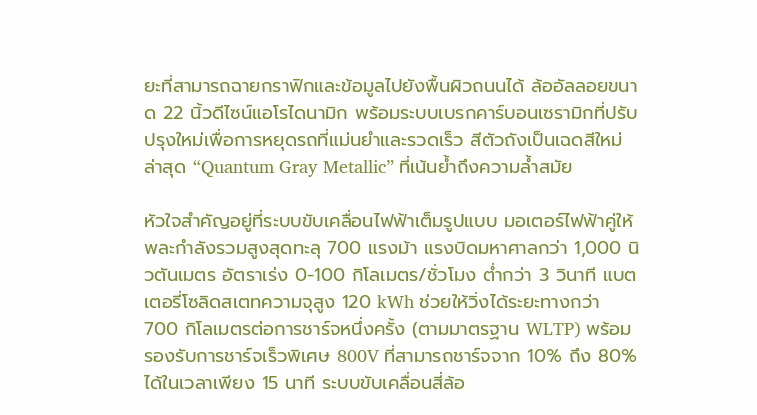ยะที่สามารถฉายกราฟิกและข้อมูลไปยังพื้นผิวถนนได้ ล้ออัลลอยขนาด 22 นิ้วดีไซน์แอโรไดนามิก พร้อมระบบเบรกคาร์บอนเซรามิกที่ปรับปรุงใหม่เพื่อการหยุดรถที่แม่นยำและรวดเร็ว สีตัวถังเป็นเฉดสีใหม่ล่าสุด “Quantum Gray Metallic” ที่เน้นย้ำถึงความล้ำสมัย

หัวใจสำคัญอยู่ที่ระบบขับเคลื่อนไฟฟ้าเต็มรูปแบบ มอเตอร์ไฟฟ้าคู่ให้พละกำลังรวมสูงสุดทะลุ 700 แรงม้า แรงบิดมหาศาลกว่า 1,000 นิวตันเมตร อัตราเร่ง 0-100 กิโลเมตร/ชั่วโมง ต่ำกว่า 3 วินาที แบตเตอรี่โซลิดสเตทความจุสูง 120 kWh ช่วยให้วิ่งได้ระยะทางกว่า 700 กิโลเมตรต่อการชาร์จหนึ่งครั้ง (ตามมาตรฐาน WLTP) พร้อมรองรับการชาร์จเร็วพิเศษ 800V ที่สามารถชาร์จจาก 10% ถึง 80% ได้ในเวลาเพียง 15 นาที ระบบขับเคลื่อนสี่ล้อ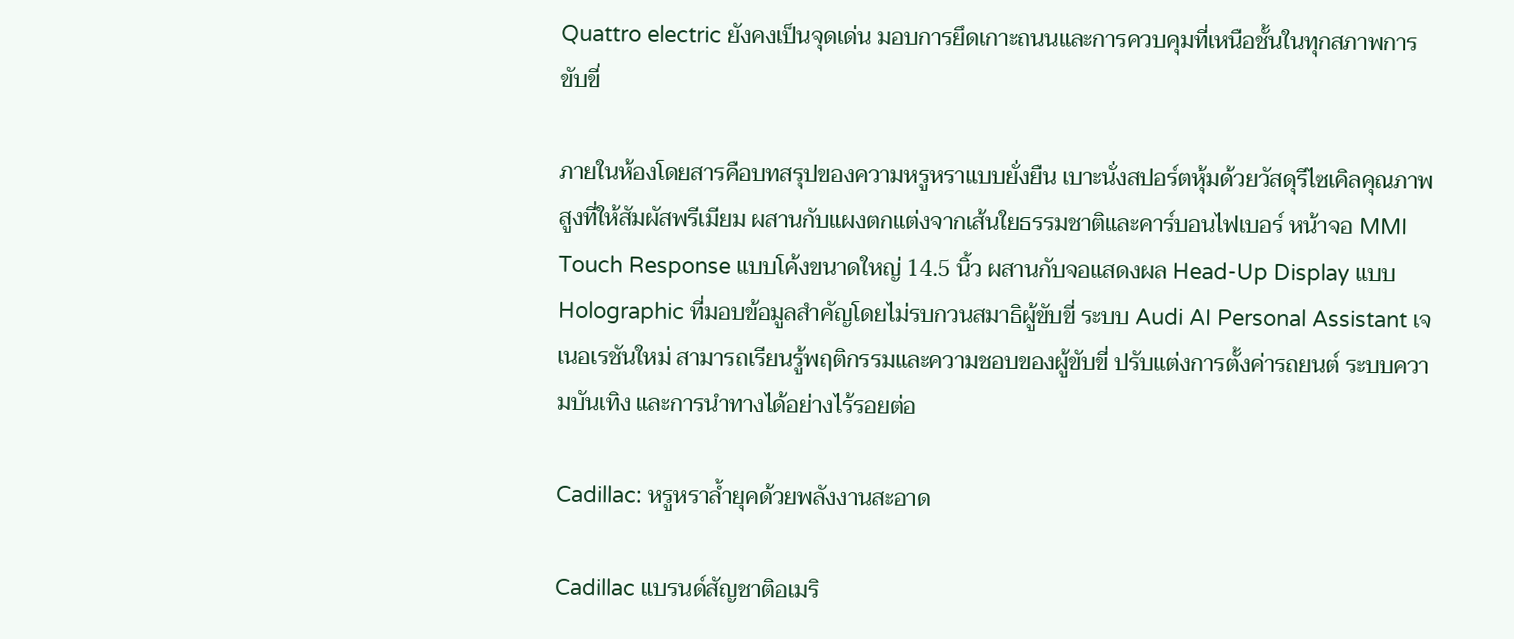Quattro electric ยังคงเป็นจุดเด่น มอบการยึดเกาะถนนและการควบคุมที่เหนือชั้นในทุกสภาพการขับขี่

ภายในห้องโดยสารคือบทสรุปของความหรูหราแบบยั่งยืน เบาะนั่งสปอร์ตหุ้มด้วยวัสดุรีไซเคิลคุณภาพสูงที่ให้สัมผัสพรีเมียม ผสานกับแผงตกแต่งจากเส้นใยธรรมชาติและคาร์บอนไฟเบอร์ หน้าจอ MMI Touch Response แบบโค้งขนาดใหญ่ 14.5 นิ้ว ผสานกับจอแสดงผล Head-Up Display แบบ Holographic ที่มอบข้อมูลสำคัญโดยไม่รบกวนสมาธิผู้ขับขี่ ระบบ Audi AI Personal Assistant เจเนอเรชันใหม่ สามารถเรียนรู้พฤติกรรมและความชอบของผู้ขับขี่ ปรับแต่งการตั้งค่ารถยนต์ ระบบความบันเทิง และการนำทางได้อย่างไร้รอยต่อ

Cadillac: หรูหราล้ำยุคด้วยพลังงานสะอาด

Cadillac แบรนด์สัญชาติอเมริ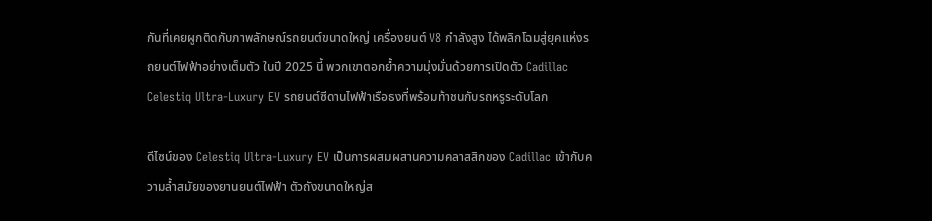กันที่เคยผูกติดกับภาพลักษณ์รถยนต์ขนาดใหญ่ เครื่องยนต์ V8 กำลังสูง ได้พลิกโฉมสู่ยุคแห่งรถยนต์ไฟฟ้าอย่างเต็มตัว ในปี 2025 นี้ พวกเขาตอกย้ำความมุ่งมั่นด้วยการเปิดตัว Cadillac Celestiq Ultra-Luxury EV รถยนต์ซีดานไฟฟ้าเรือธงที่พร้อมท้าชนกับรถหรูระดับโลก

ดีไซน์ของ Celestiq Ultra-Luxury EV เป็นการผสมผสานความคลาสสิกของ Cadillac เข้ากับความล้ำสมัยของยานยนต์ไฟฟ้า ตัวถังขนาดใหญ่ส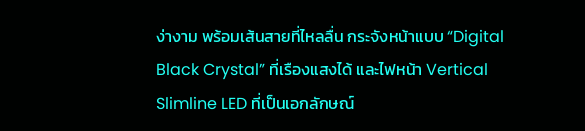ง่างาม พร้อมเส้นสายที่ไหลลื่น กระจังหน้าแบบ “Digital Black Crystal” ที่เรืองแสงได้ และไฟหน้า Vertical Slimline LED ที่เป็นเอกลักษณ์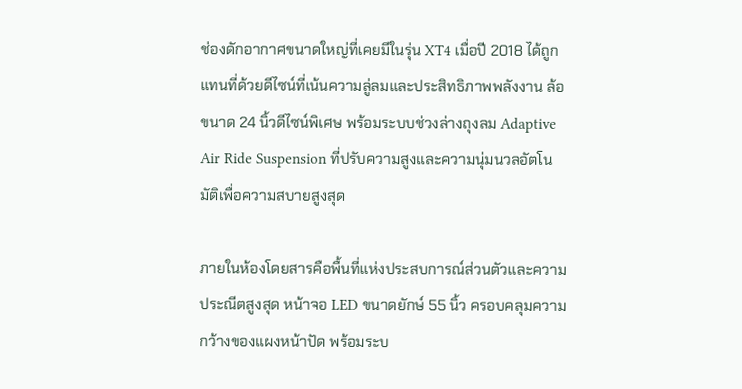ช่องดักอากาศขนาดใหญ่ที่เคยมีในรุ่น XT4 เมื่อปี 2018 ได้ถูกแทนที่ด้วยดีไซน์ที่เน้นความลู่ลมและประสิทธิภาพพลังงาน ล้อขนาด 24 นิ้วดีไซน์พิเศษ พร้อมระบบช่วงล่างถุงลม Adaptive Air Ride Suspension ที่ปรับความสูงและความนุ่มนวลอัตโนมัติเพื่อความสบายสูงสุด

ภายในห้องโดยสารคือพื้นที่แห่งประสบการณ์ส่วนตัวและความประณีตสูงสุด หน้าจอ LED ขนาดยักษ์ 55 นิ้ว ครอบคลุมความกว้างของแผงหน้าปัด พร้อมระบ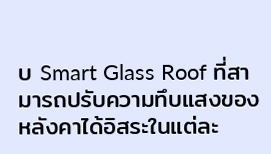บ Smart Glass Roof ที่สามารถปรับความทึบแสงของหลังคาได้อิสระในแต่ละ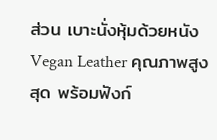ส่วน เบาะนั่งหุ้มด้วยหนัง Vegan Leather คุณภาพสูงสุด พร้อมฟังก์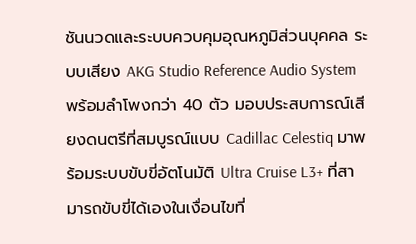ชันนวดและระบบควบคุมอุณหภูมิส่วนบุคคล ระบบเสียง AKG Studio Reference Audio System พร้อมลำโพงกว่า 40 ตัว มอบประสบการณ์เสียงดนตรีที่สมบูรณ์แบบ Cadillac Celestiq มาพร้อมระบบขับขี่อัตโนมัติ Ultra Cruise L3+ ที่สามารถขับขี่ได้เองในเงื่อนไขที่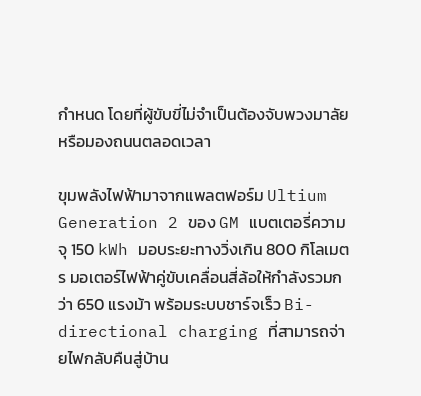กำหนด โดยที่ผู้ขับขี่ไม่จำเป็นต้องจับพวงมาลัยหรือมองถนนตลอดเวลา

ขุมพลังไฟฟ้ามาจากแพลตฟอร์ม Ultium Generation 2 ของ GM แบตเตอรี่ความจุ 150 kWh มอบระยะทางวิ่งเกิน 800 กิโลเมตร มอเตอร์ไฟฟ้าคู่ขับเคลื่อนสี่ล้อให้กำลังรวมกว่า 650 แรงม้า พร้อมระบบชาร์จเร็ว Bi-directional charging ที่สามารถจ่ายไฟกลับคืนสู่บ้าน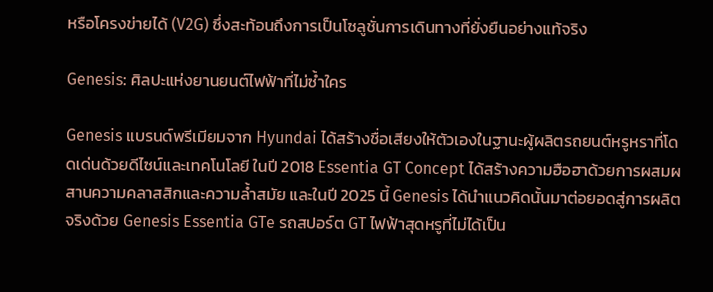หรือโครงข่ายได้ (V2G) ซึ่งสะท้อนถึงการเป็นโซลูชั่นการเดินทางที่ยั่งยืนอย่างแท้จริง

Genesis: ศิลปะแห่งยานยนต์ไฟฟ้าที่ไม่ซ้ำใคร

Genesis แบรนด์พรีเมียมจาก Hyundai ได้สร้างชื่อเสียงให้ตัวเองในฐานะผู้ผลิตรถยนต์หรูหราที่โดดเด่นด้วยดีไซน์และเทคโนโลยี ในปี 2018 Essentia GT Concept ได้สร้างความฮือฮาด้วยการผสมผสานความคลาสสิกและความล้ำสมัย และในปี 2025 นี้ Genesis ได้นำแนวคิดนั้นมาต่อยอดสู่การผลิตจริงด้วย Genesis Essentia GTe รถสปอร์ต GT ไฟฟ้าสุดหรูที่ไม่ได้เป็น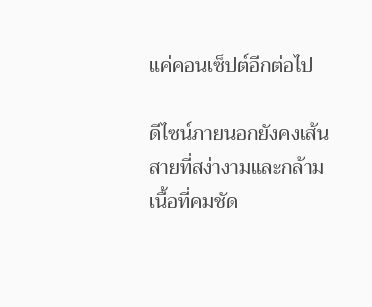แค่คอนเซ็ปต์อีกต่อไป

ดีไซน์ภายนอกยังคงเส้นสายที่สง่างามและกล้ามเนื้อที่คมชัด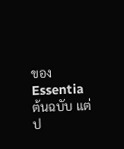ของ Essentia ต้นฉบับ แต่ป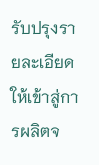รับปรุงรายละเอียดให้เข้าสู่การผลิตจ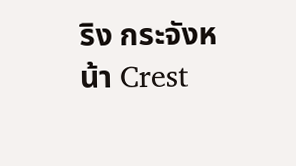ริง กระจังหน้า Crest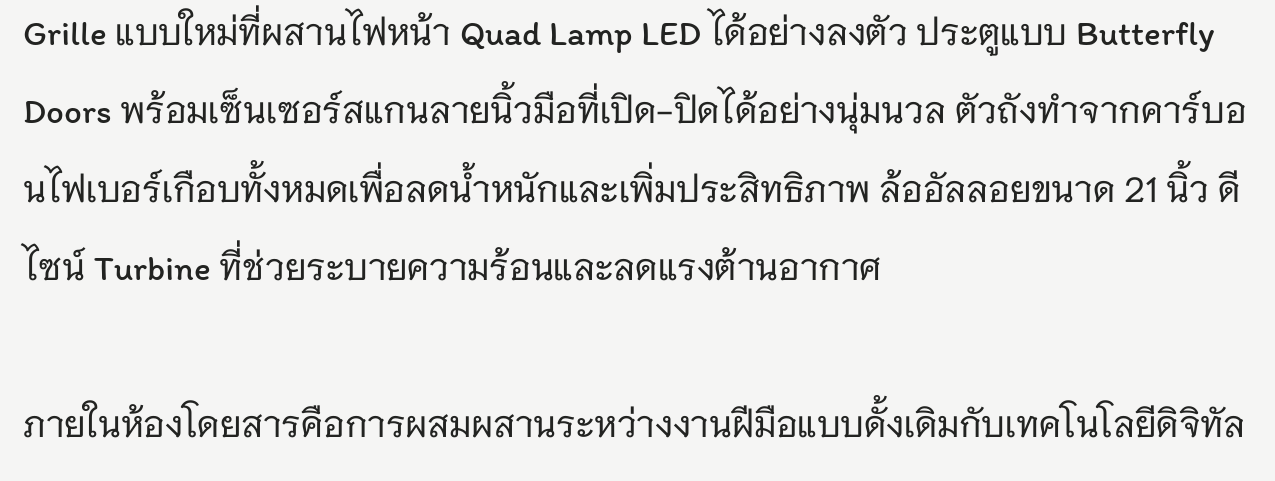Grille แบบใหม่ที่ผสานไฟหน้า Quad Lamp LED ได้อย่างลงตัว ประตูแบบ Butterfly Doors พร้อมเซ็นเซอร์สแกนลายนิ้วมือที่เปิด-ปิดได้อย่างนุ่มนวล ตัวถังทำจากคาร์บอนไฟเบอร์เกือบทั้งหมดเพื่อลดน้ำหนักและเพิ่มประสิทธิภาพ ล้ออัลลอยขนาด 21 นิ้ว ดีไซน์ Turbine ที่ช่วยระบายความร้อนและลดแรงต้านอากาศ

ภายในห้องโดยสารคือการผสมผสานระหว่างงานฝีมือแบบดั้งเดิมกับเทคโนโลยีดิจิทัล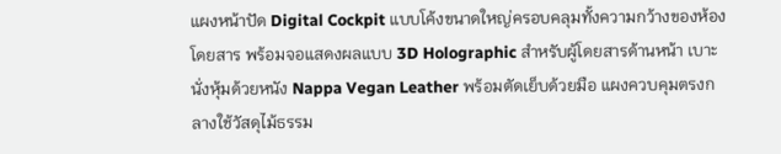แผงหน้าปัด Digital Cockpit แบบโค้งขนาดใหญ่ครอบคลุมทั้งความกว้างของห้องโดยสาร พร้อมจอแสดงผลแบบ 3D Holographic สำหรับผู้โดยสารด้านหน้า เบาะนั่งหุ้มด้วยหนัง Nappa Vegan Leather พร้อมตัดเย็บด้วยมือ แผงควบคุมตรงกลางใช้วัสดุไม้ธรรม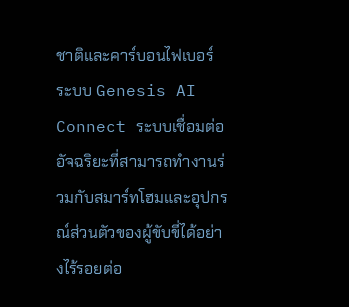ชาติและคาร์บอนไฟเบอร์ ระบบ Genesis AI Connect ระบบเชื่อมต่ออัจฉริยะที่สามารถทำงานร่วมกับสมาร์ทโฮมและอุปกรณ์ส่วนตัวของผู้ขับขี่ได้อย่างไร้รอยต่อ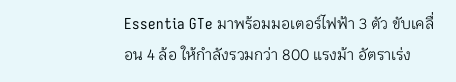Essentia GTe มาพร้อมมอเตอร์ไฟฟ้า 3 ตัว ขับเคลื่อน 4 ล้อ ให้กำลังรวมกว่า 800 แรงม้า อัตราเร่ง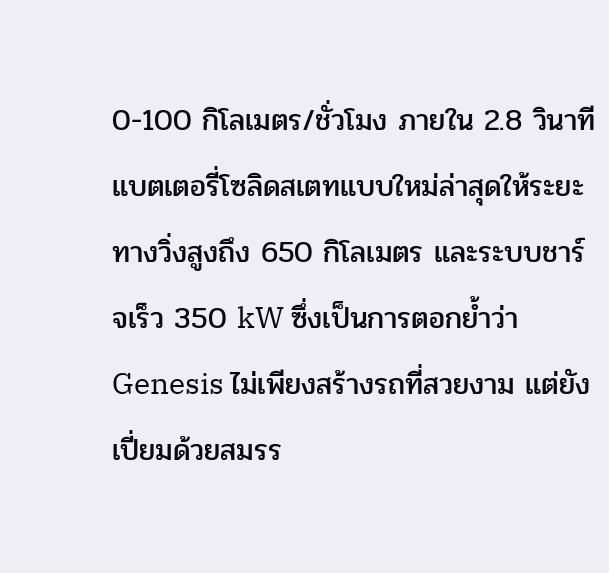0-100 กิโลเมตร/ชั่วโมง ภายใน 2.8 วินาที แบตเตอรี่โซลิดสเตทแบบใหม่ล่าสุดให้ระยะทางวิ่งสูงถึง 650 กิโลเมตร และระบบชาร์จเร็ว 350 kW ซึ่งเป็นการตอกย้ำว่า Genesis ไม่เพียงสร้างรถที่สวยงาม แต่ยังเปี่ยมด้วยสมรร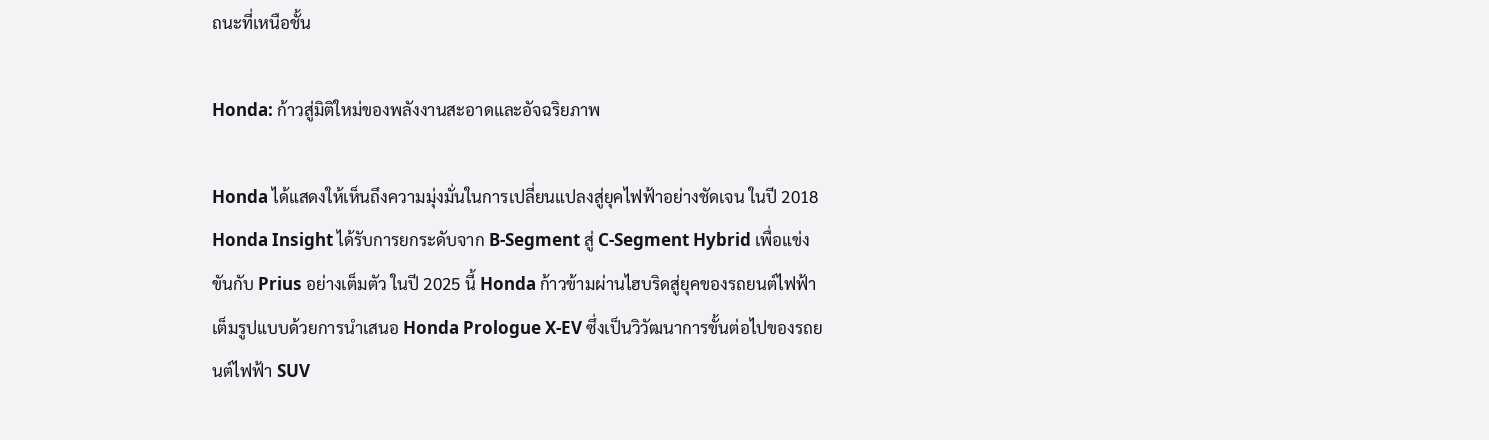ถนะที่เหนือชั้น

Honda: ก้าวสู่มิติใหม่ของพลังงานสะอาดและอัจฉริยภาพ

Honda ได้แสดงให้เห็นถึงความมุ่งมั่นในการเปลี่ยนแปลงสู่ยุคไฟฟ้าอย่างชัดเจน ในปี 2018 Honda Insight ได้รับการยกระดับจาก B-Segment สู่ C-Segment Hybrid เพื่อแข่งขันกับ Prius อย่างเต็มตัว ในปี 2025 นี้ Honda ก้าวข้ามผ่านไฮบริดสู่ยุคของรถยนต์ไฟฟ้าเต็มรูปแบบด้วยการนำเสนอ Honda Prologue X-EV ซึ่งเป็นวิวัฒนาการขั้นต่อไปของรถยนต์ไฟฟ้า SUV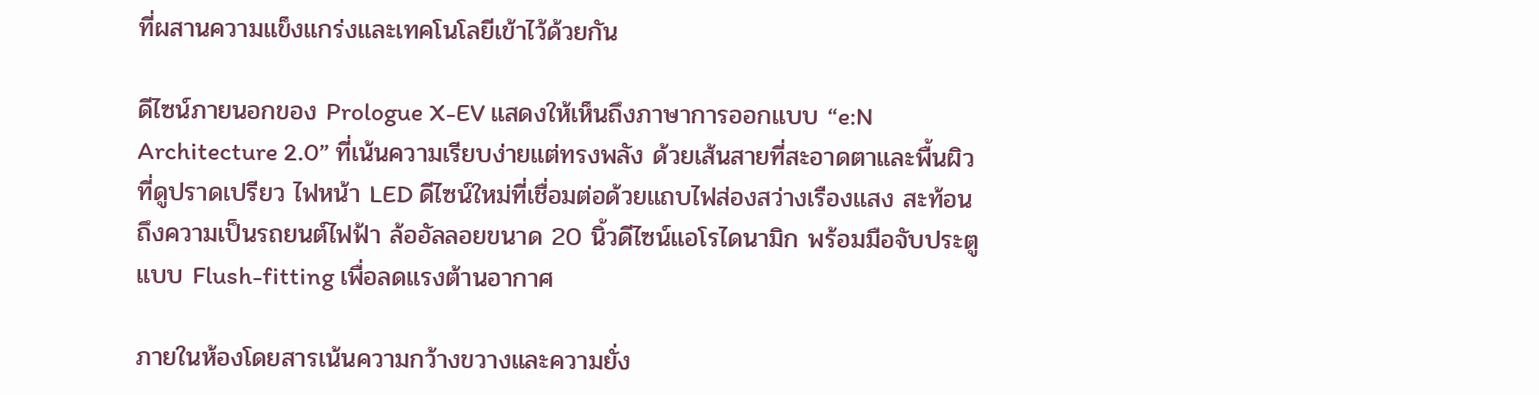ที่ผสานความแข็งแกร่งและเทคโนโลยีเข้าไว้ด้วยกัน

ดีไซน์ภายนอกของ Prologue X-EV แสดงให้เห็นถึงภาษาการออกแบบ “e:N Architecture 2.0” ที่เน้นความเรียบง่ายแต่ทรงพลัง ด้วยเส้นสายที่สะอาดตาและพื้นผิวที่ดูปราดเปรียว ไฟหน้า LED ดีไซน์ใหม่ที่เชื่อมต่อด้วยแถบไฟส่องสว่างเรืองแสง สะท้อนถึงความเป็นรถยนต์ไฟฟ้า ล้ออัลลอยขนาด 20 นิ้วดีไซน์แอโรไดนามิก พร้อมมือจับประตูแบบ Flush-fitting เพื่อลดแรงต้านอากาศ

ภายในห้องโดยสารเน้นความกว้างขวางและความยั่ง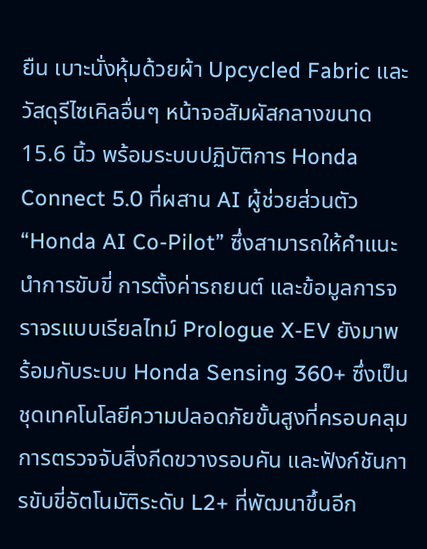ยืน เบาะนั่งหุ้มด้วยผ้า Upcycled Fabric และวัสดุรีไซเคิลอื่นๆ หน้าจอสัมผัสกลางขนาด 15.6 นิ้ว พร้อมระบบปฏิบัติการ Honda Connect 5.0 ที่ผสาน AI ผู้ช่วยส่วนตัว “Honda AI Co-Pilot” ซึ่งสามารถให้คำแนะนำการขับขี่ การตั้งค่ารถยนต์ และข้อมูลการจราจรแบบเรียลไทม์ Prologue X-EV ยังมาพร้อมกับระบบ Honda Sensing 360+ ซึ่งเป็นชุดเทคโนโลยีความปลอดภัยขั้นสูงที่ครอบคลุมการตรวจจับสิ่งกีดขวางรอบคัน และฟังก์ชันการขับขี่อัตโนมัติระดับ L2+ ที่พัฒนาขึ้นอีก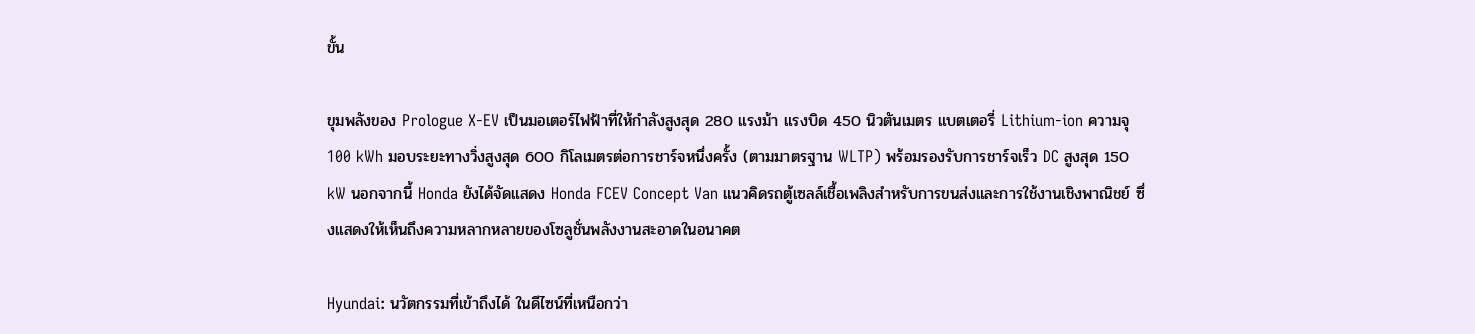ขั้น

ขุมพลังของ Prologue X-EV เป็นมอเตอร์ไฟฟ้าที่ให้กำลังสูงสุด 280 แรงม้า แรงบิด 450 นิวตันเมตร แบตเตอรี่ Lithium-ion ความจุ 100 kWh มอบระยะทางวิ่งสูงสุด 600 กิโลเมตรต่อการชาร์จหนึ่งครั้ง (ตามมาตรฐาน WLTP) พร้อมรองรับการชาร์จเร็ว DC สูงสุด 150 kW นอกจากนี้ Honda ยังได้จัดแสดง Honda FCEV Concept Van แนวคิดรถตู้เซลล์เชื้อเพลิงสำหรับการขนส่งและการใช้งานเชิงพาณิชย์ ซึ่งแสดงให้เห็นถึงความหลากหลายของโซลูชั่นพลังงานสะอาดในอนาคต

Hyundai: นวัตกรรมที่เข้าถึงได้ ในดีไซน์ที่เหนือกว่า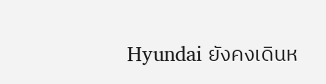Hyundai ยังคงเดินห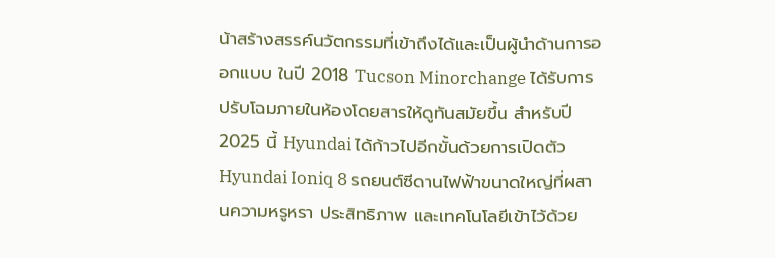น้าสร้างสรรค์นวัตกรรมที่เข้าถึงได้และเป็นผู้นำด้านการออกแบบ ในปี 2018 Tucson Minorchange ได้รับการปรับโฉมภายในห้องโดยสารให้ดูทันสมัยขึ้น สำหรับปี 2025 นี้ Hyundai ได้ก้าวไปอีกขั้นด้วยการเปิดตัว Hyundai Ioniq 8 รถยนต์ซีดานไฟฟ้าขนาดใหญ่ที่ผสานความหรูหรา ประสิทธิภาพ และเทคโนโลยีเข้าไว้ด้วย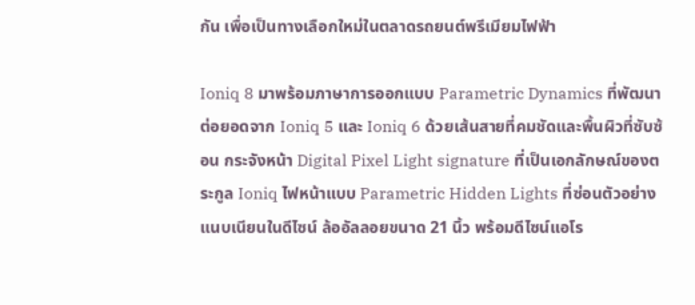กัน เพื่อเป็นทางเลือกใหม่ในตลาดรถยนต์พรีเมียมไฟฟ้า

Ioniq 8 มาพร้อมภาษาการออกแบบ Parametric Dynamics ที่พัฒนาต่อยอดจาก Ioniq 5 และ Ioniq 6 ด้วยเส้นสายที่คมชัดและพื้นผิวที่ซับซ้อน กระจังหน้า Digital Pixel Light signature ที่เป็นเอกลักษณ์ของตระกูล Ioniq ไฟหน้าแบบ Parametric Hidden Lights ที่ซ่อนตัวอย่างแนบเนียนในดีไซน์ ล้ออัลลอยขนาด 21 นิ้ว พร้อมดีไซน์แอโร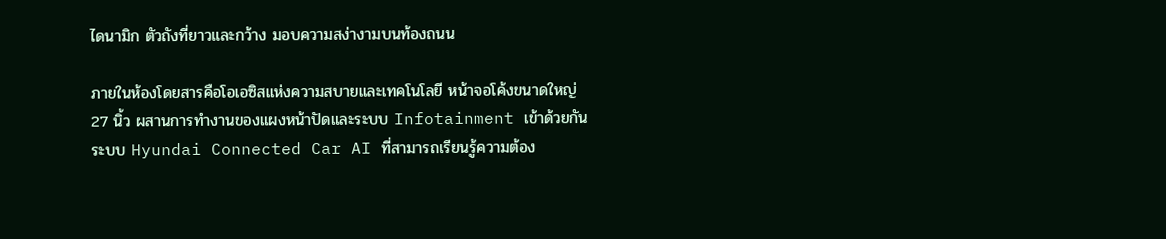ไดนามิก ตัวถังที่ยาวและกว้าง มอบความสง่างามบนท้องถนน

ภายในห้องโดยสารคือโอเอซิสแห่งความสบายและเทคโนโลยี หน้าจอโค้งขนาดใหญ่ 27 นิ้ว ผสานการทำงานของแผงหน้าปัดและระบบ Infotainment เข้าด้วยกัน ระบบ Hyundai Connected Car AI ที่สามารถเรียนรู้ความต้อง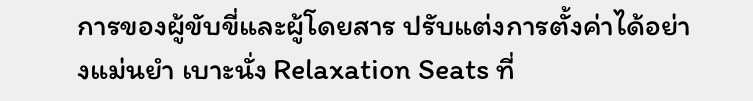การของผู้ขับขี่และผู้โดยสาร ปรับแต่งการตั้งค่าได้อย่างแม่นยำ เบาะนั่ง Relaxation Seats ที่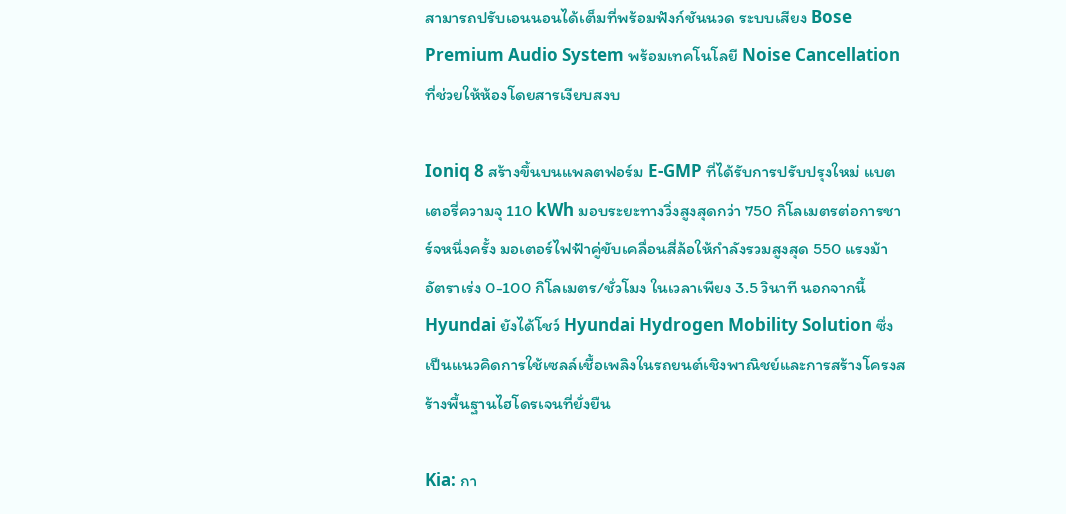สามารถปรับเอนนอนได้เต็มที่พร้อมฟังก์ชันนวด ระบบเสียง Bose Premium Audio System พร้อมเทคโนโลยี Noise Cancellation ที่ช่วยให้ห้องโดยสารเงียบสงบ

Ioniq 8 สร้างขึ้นบนแพลตฟอร์ม E-GMP ที่ได้รับการปรับปรุงใหม่ แบตเตอรี่ความจุ 110 kWh มอบระยะทางวิ่งสูงสุดกว่า 750 กิโลเมตรต่อการชาร์จหนึ่งครั้ง มอเตอร์ไฟฟ้าคู่ขับเคลื่อนสี่ล้อให้กำลังรวมสูงสุด 550 แรงม้า อัตราเร่ง 0-100 กิโลเมตร/ชั่วโมง ในเวลาเพียง 3.5 วินาที นอกจากนี้ Hyundai ยังได้โชว์ Hyundai Hydrogen Mobility Solution ซึ่งเป็นแนวคิดการใช้เซลล์เชื้อเพลิงในรถยนต์เชิงพาณิชย์และการสร้างโครงสร้างพื้นฐานไฮโดรเจนที่ยั่งยืน

Kia: กา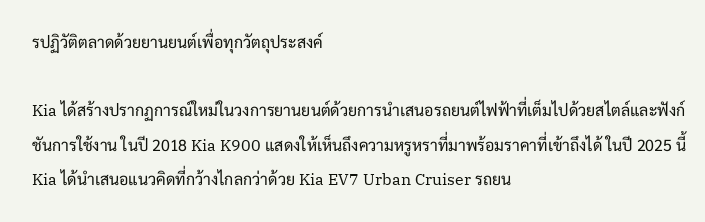รปฏิวัติตลาดด้วยยานยนต์เพื่อทุกวัตถุประสงค์

Kia ได้สร้างปรากฏการณ์ใหม่ในวงการยานยนต์ด้วยการนำเสนอรถยนต์ไฟฟ้าที่เต็มไปด้วยสไตล์และฟังก์ชันการใช้งาน ในปี 2018 Kia K900 แสดงให้เห็นถึงความหรูหราที่มาพร้อมราคาที่เข้าถึงได้ ในปี 2025 นี้ Kia ได้นำเสนอแนวคิดที่กว้างไกลกว่าด้วย Kia EV7 Urban Cruiser รถยน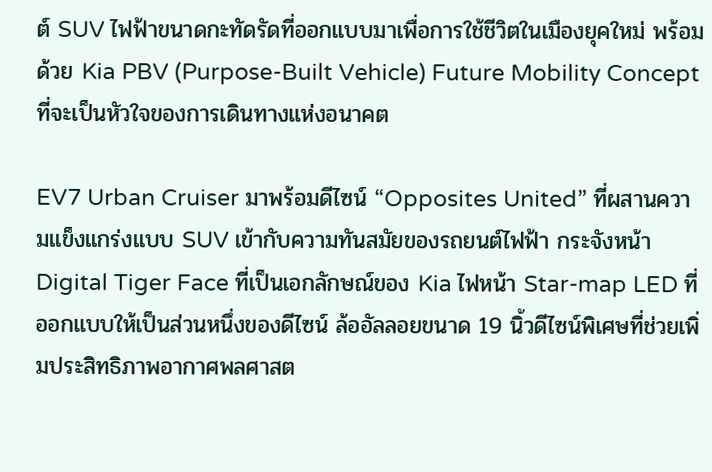ต์ SUV ไฟฟ้าขนาดกะทัดรัดที่ออกแบบมาเพื่อการใช้ชีวิตในเมืองยุคใหม่ พร้อมด้วย Kia PBV (Purpose-Built Vehicle) Future Mobility Concept ที่จะเป็นหัวใจของการเดินทางแห่งอนาคต

EV7 Urban Cruiser มาพร้อมดีไซน์ “Opposites United” ที่ผสานความแข็งแกร่งแบบ SUV เข้ากับความทันสมัยของรถยนต์ไฟฟ้า กระจังหน้า Digital Tiger Face ที่เป็นเอกลักษณ์ของ Kia ไฟหน้า Star-map LED ที่ออกแบบให้เป็นส่วนหนึ่งของดีไซน์ ล้ออัลลอยขนาด 19 นิ้วดีไซน์พิเศษที่ช่วยเพิ่มประสิทธิภาพอากาศพลศาสต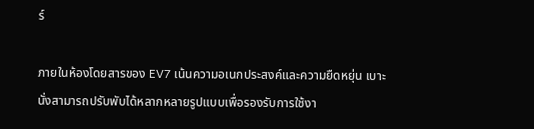ร์

ภายในห้องโดยสารของ EV7 เน้นความอเนกประสงค์และความยืดหยุ่น เบาะนั่งสามารถปรับพับได้หลากหลายรูปแบบเพื่อรองรับการใช้งา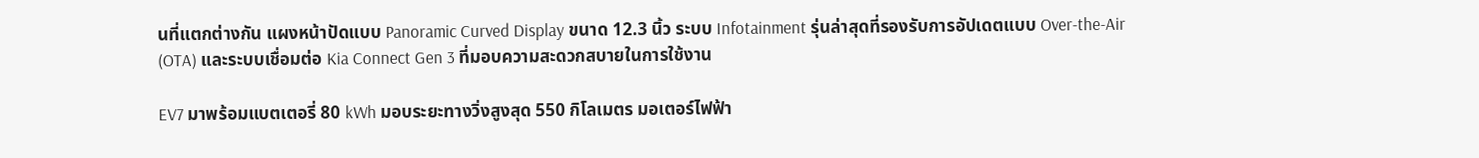นที่แตกต่างกัน แผงหน้าปัดแบบ Panoramic Curved Display ขนาด 12.3 นิ้ว ระบบ Infotainment รุ่นล่าสุดที่รองรับการอัปเดตแบบ Over-the-Air (OTA) และระบบเชื่อมต่อ Kia Connect Gen 3 ที่มอบความสะดวกสบายในการใช้งาน

EV7 มาพร้อมแบตเตอรี่ 80 kWh มอบระยะทางวิ่งสูงสุด 550 กิโลเมตร มอเตอร์ไฟฟ้า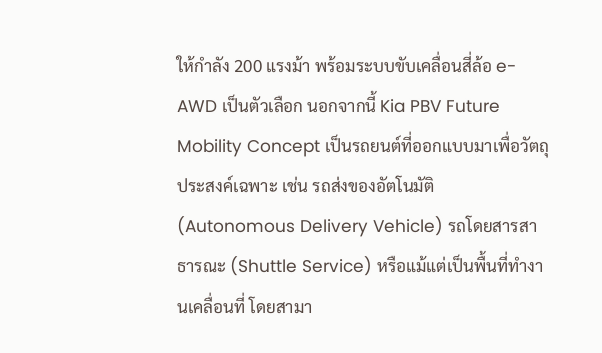ให้กำลัง 200 แรงม้า พร้อมระบบขับเคลื่อนสี่ล้อ e-AWD เป็นตัวเลือก นอกจากนี้ Kia PBV Future Mobility Concept เป็นรถยนต์ที่ออกแบบมาเพื่อวัตถุประสงค์เฉพาะ เช่น รถส่งของอัตโนมัติ (Autonomous Delivery Vehicle) รถโดยสารสาธารณะ (Shuttle Service) หรือแม้แต่เป็นพื้นที่ทำงานเคลื่อนที่ โดยสามา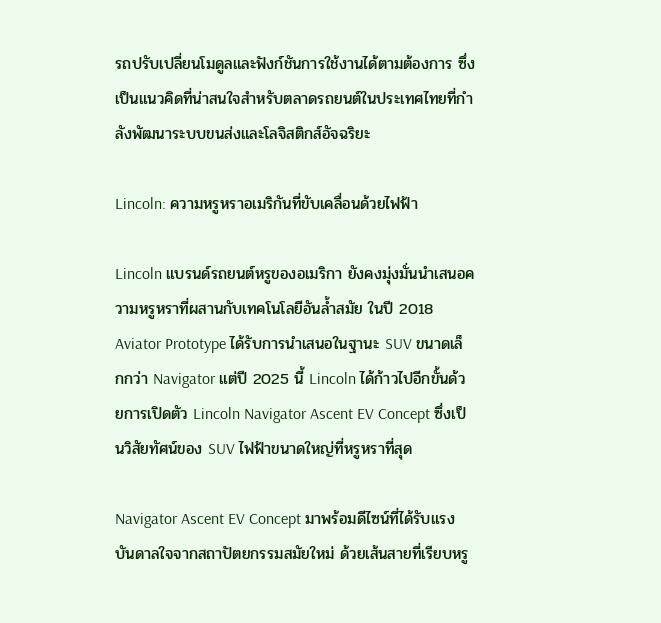รถปรับเปลี่ยนโมดูลและฟังก์ชันการใช้งานได้ตามต้องการ ซึ่งเป็นแนวคิดที่น่าสนใจสำหรับตลาดรถยนต์ในประเทศไทยที่กำลังพัฒนาระบบขนส่งและโลจิสติกส์อัจฉริยะ

Lincoln: ความหรูหราอเมริกันที่ขับเคลื่อนด้วยไฟฟ้า

Lincoln แบรนด์รถยนต์หรูของอเมริกา ยังคงมุ่งมั่นนำเสนอความหรูหราที่ผสานกับเทคโนโลยีอันล้ำสมัย ในปี 2018 Aviator Prototype ได้รับการนำเสนอในฐานะ SUV ขนาดเล็กกว่า Navigator แต่ปี 2025 นี้ Lincoln ได้ก้าวไปอีกขั้นด้วยการเปิดตัว Lincoln Navigator Ascent EV Concept ซึ่งเป็นวิสัยทัศน์ของ SUV ไฟฟ้าขนาดใหญ่ที่หรูหราที่สุด

Navigator Ascent EV Concept มาพร้อมดีไซน์ที่ได้รับแรงบันดาลใจจากสถาปัตยกรรมสมัยใหม่ ด้วยเส้นสายที่เรียบหรู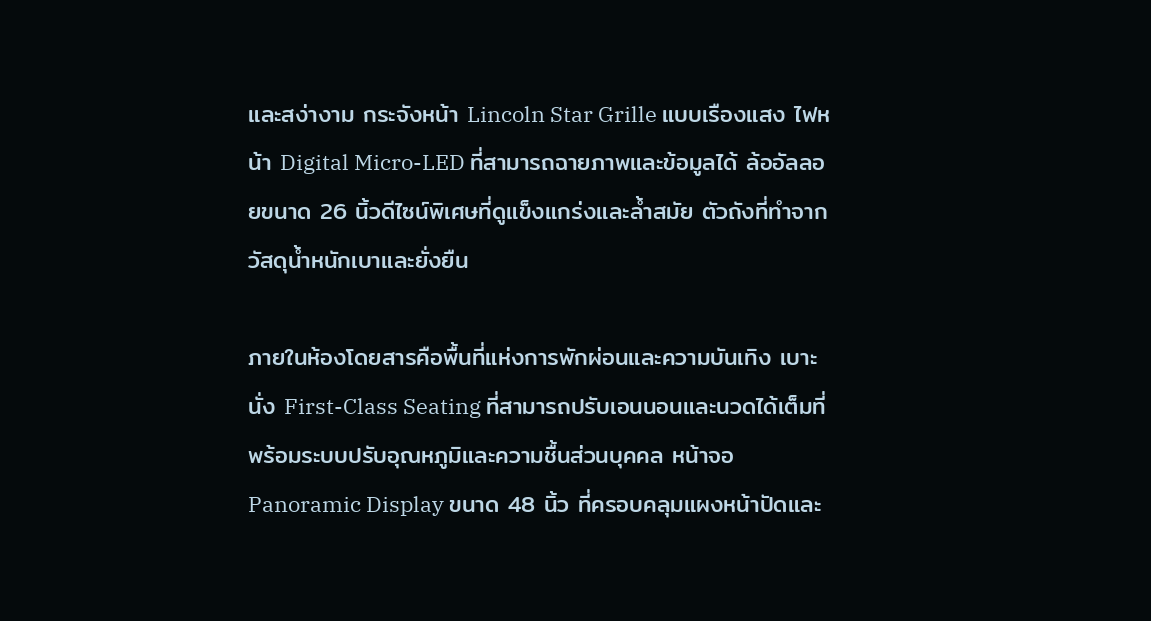และสง่างาม กระจังหน้า Lincoln Star Grille แบบเรืองแสง ไฟหน้า Digital Micro-LED ที่สามารถฉายภาพและข้อมูลได้ ล้ออัลลอยขนาด 26 นิ้วดีไซน์พิเศษที่ดูแข็งแกร่งและล้ำสมัย ตัวถังที่ทำจากวัสดุน้ำหนักเบาและยั่งยืน

ภายในห้องโดยสารคือพื้นที่แห่งการพักผ่อนและความบันเทิง เบาะนั่ง First-Class Seating ที่สามารถปรับเอนนอนและนวดได้เต็มที่ พร้อมระบบปรับอุณหภูมิและความชื้นส่วนบุคคล หน้าจอ Panoramic Display ขนาด 48 นิ้ว ที่ครอบคลุมแผงหน้าปัดและ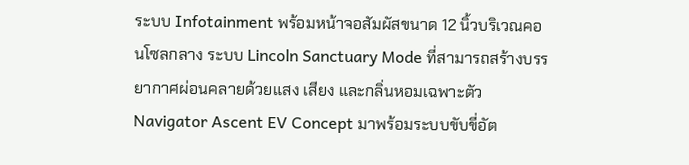ระบบ Infotainment พร้อมหน้าจอสัมผัสขนาด 12 นิ้วบริเวณคอนโซลกลาง ระบบ Lincoln Sanctuary Mode ที่สามารถสร้างบรรยากาศผ่อนคลายด้วยแสง เสียง และกลิ่นหอมเฉพาะตัว Navigator Ascent EV Concept มาพร้อมระบบขับขี่อัต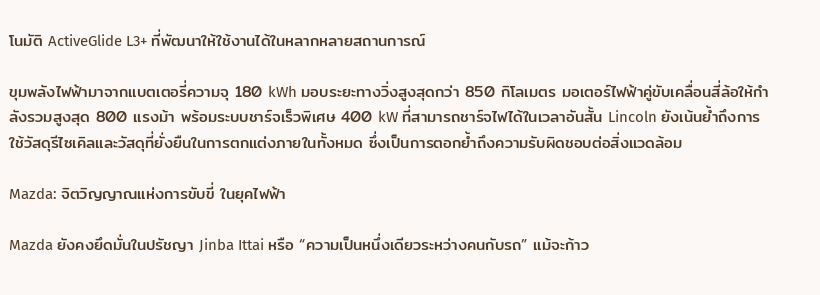โนมัติ ActiveGlide L3+ ที่พัฒนาให้ใช้งานได้ในหลากหลายสถานการณ์

ขุมพลังไฟฟ้ามาจากแบตเตอรี่ความจุ 180 kWh มอบระยะทางวิ่งสูงสุดกว่า 850 กิโลเมตร มอเตอร์ไฟฟ้าคู่ขับเคลื่อนสี่ล้อให้กำลังรวมสูงสุด 800 แรงม้า พร้อมระบบชาร์จเร็วพิเศษ 400 kW ที่สามารถชาร์จไฟได้ในเวลาอันสั้น Lincoln ยังเน้นย้ำถึงการใช้วัสดุรีไซเคิลและวัสดุที่ยั่งยืนในการตกแต่งภายในทั้งหมด ซึ่งเป็นการตอกย้ำถึงความรับผิดชอบต่อสิ่งแวดล้อม

Mazda: จิตวิญญาณแห่งการขับขี่ ในยุคไฟฟ้า

Mazda ยังคงยึดมั่นในปรัชญา Jinba Ittai หรือ “ความเป็นหนึ่งเดียวระหว่างคนกับรถ” แม้จะก้าว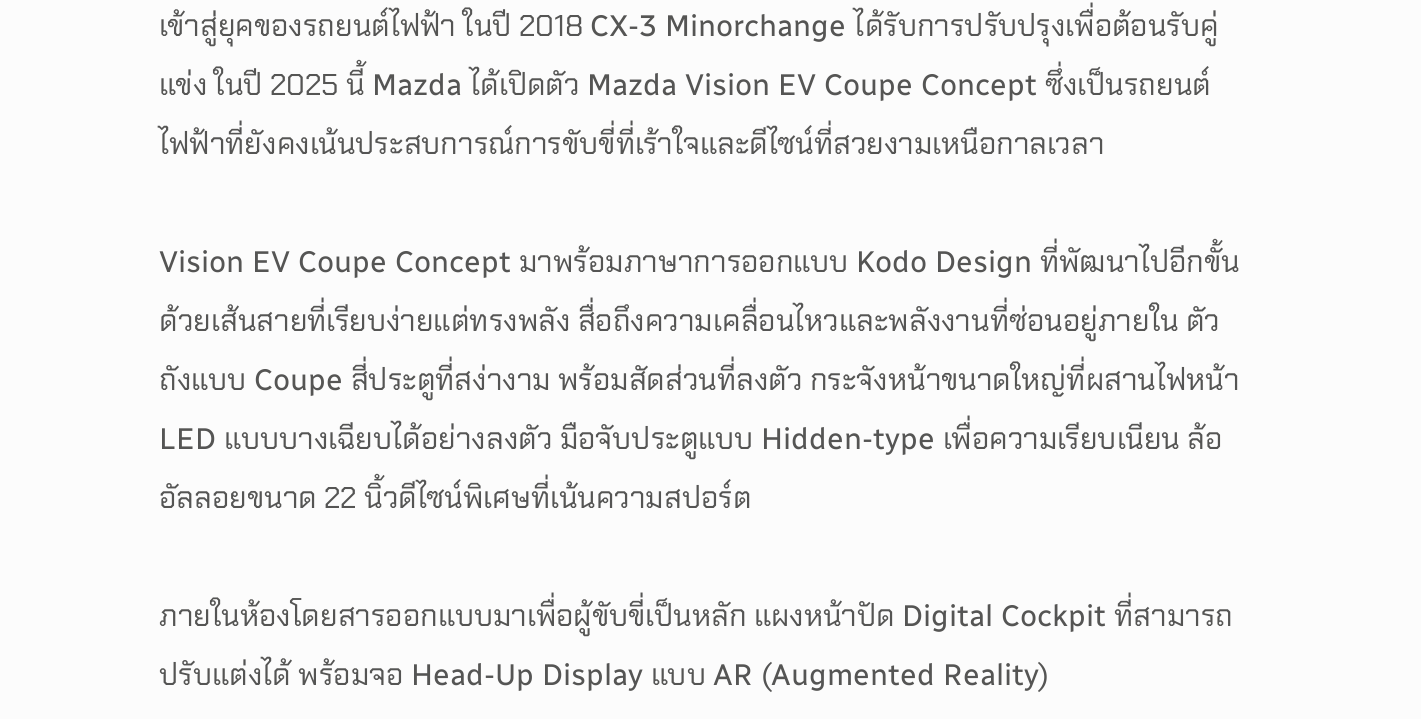เข้าสู่ยุคของรถยนต์ไฟฟ้า ในปี 2018 CX-3 Minorchange ได้รับการปรับปรุงเพื่อต้อนรับคู่แข่ง ในปี 2025 นี้ Mazda ได้เปิดตัว Mazda Vision EV Coupe Concept ซึ่งเป็นรถยนต์ไฟฟ้าที่ยังคงเน้นประสบการณ์การขับขี่ที่เร้าใจและดีไซน์ที่สวยงามเหนือกาลเวลา

Vision EV Coupe Concept มาพร้อมภาษาการออกแบบ Kodo Design ที่พัฒนาไปอีกขั้น ด้วยเส้นสายที่เรียบง่ายแต่ทรงพลัง สื่อถึงความเคลื่อนไหวและพลังงานที่ซ่อนอยู่ภายใน ตัวถังแบบ Coupe สี่ประตูที่สง่างาม พร้อมสัดส่วนที่ลงตัว กระจังหน้าขนาดใหญ่ที่ผสานไฟหน้า LED แบบบางเฉียบได้อย่างลงตัว มือจับประตูแบบ Hidden-type เพื่อความเรียบเนียน ล้ออัลลอยขนาด 22 นิ้วดีไซน์พิเศษที่เน้นความสปอร์ต

ภายในห้องโดยสารออกแบบมาเพื่อผู้ขับขี่เป็นหลัก แผงหน้าปัด Digital Cockpit ที่สามารถปรับแต่งได้ พร้อมจอ Head-Up Display แบบ AR (Augmented Reality)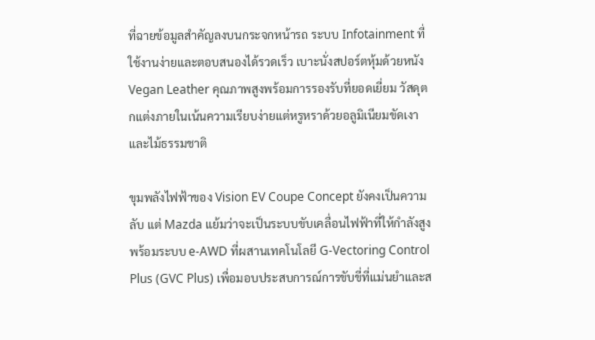ที่ฉายข้อมูลสำคัญลงบนกระจกหน้ารถ ระบบ Infotainment ที่ใช้งานง่ายและตอบสนองได้รวดเร็ว เบาะนั่งสปอร์ตหุ้มด้วยหนัง Vegan Leather คุณภาพสูงพร้อมการรองรับที่ยอดเยี่ยม วัสดุตกแต่งภายในเน้นความเรียบง่ายแต่หรูหราด้วยอลูมิเนียมขัดเงาและไม้ธรรมชาติ

ขุมพลังไฟฟ้าของ Vision EV Coupe Concept ยังคงเป็นความลับ แต่ Mazda แย้มว่าจะเป็นระบบขับเคลื่อนไฟฟ้าที่ให้กำลังสูง พร้อมระบบ e-AWD ที่ผสานเทคโนโลยี G-Vectoring Control Plus (GVC Plus) เพื่อมอบประสบการณ์การขับขี่ที่แม่นยำและส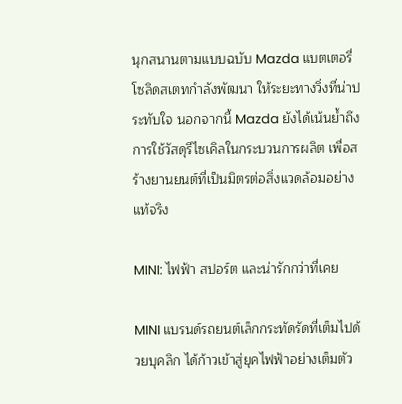นุกสนานตามแบบฉบับ Mazda แบตเตอรี่โซลิดสเตทกำลังพัฒนา ให้ระยะทางวิ่งที่น่าประทับใจ นอกจากนี้ Mazda ยังได้เน้นย้ำถึงการใช้วัสดุรีไซเคิลในกระบวนการผลิต เพื่อสร้างยานยนต์ที่เป็นมิตรต่อสิ่งแวดล้อมอย่างแท้จริง

MINI: ไฟฟ้า สปอร์ต และน่ารักกว่าที่เคย

MINI แบรนด์รถยนต์เล็กกระทัดรัดที่เต็มไปด้วยบุคลิก ได้ก้าวเข้าสู่ยุคไฟฟ้าอย่างเต็มตัว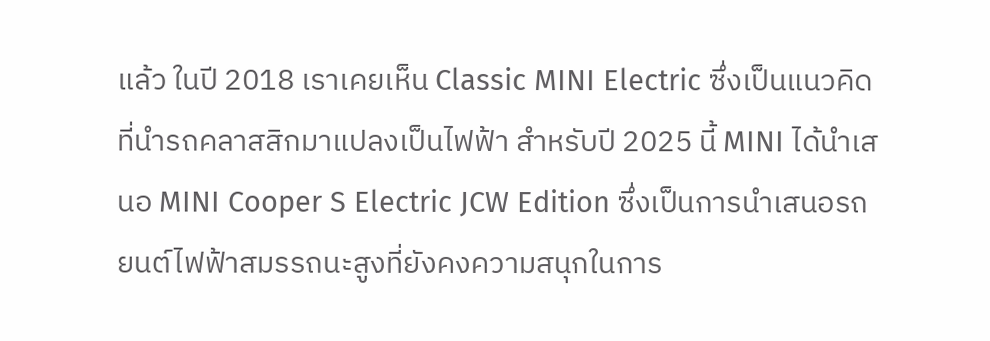แล้ว ในปี 2018 เราเคยเห็น Classic MINI Electric ซึ่งเป็นแนวคิดที่นำรถคลาสสิกมาแปลงเป็นไฟฟ้า สำหรับปี 2025 นี้ MINI ได้นำเสนอ MINI Cooper S Electric JCW Edition ซึ่งเป็นการนำเสนอรถยนต์ไฟฟ้าสมรรถนะสูงที่ยังคงความสนุกในการ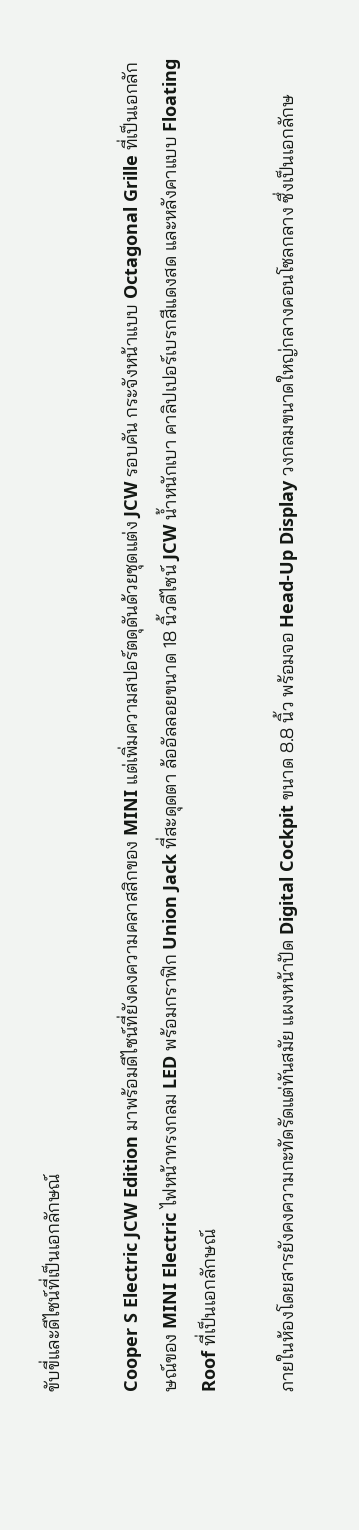ขับขี่และดีไซน์ที่เป็นเอกลักษณ์

Cooper S Electric JCW Edition มาพร้อมดีไซน์ที่ยังคงความคลาสสิกของ MINI แต่เพิ่มความสปอร์ตดุดันด้วยชุดแต่ง JCW รอบคัน กระจังหน้าแบบ Octagonal Grille ที่เป็นเอกลักษณ์ของ MINI Electric ไฟหน้าทรงกลม LED พร้อมกราฟิก Union Jack ที่สะดุดตา ล้ออัลลอยขนาด 18 นิ้วดีไซน์ JCW น้ำหนักเบา คาลิปเปอร์เบรกสีแดงสด และหลังคาแบบ Floating Roof ที่เป็นเอกลักษณ์

ภายในห้องโดยสารยังคงความกะทัดรัดแต่ทันสมัย แผงหน้าปัด Digital Cockpit ขนาด 8.8 นิ้ว พร้อมจอ Head-Up Display วงกลมขนาดใหญ่กลางคอนโซลกลาง ซึ่งเป็นเอกลักษ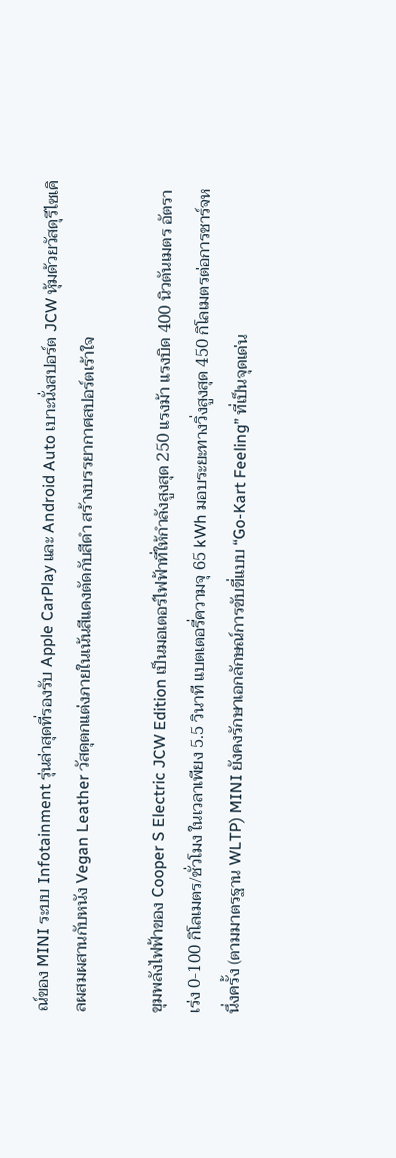ณ์ของ MINI ระบบ Infotainment รุ่นล่าสุดที่รองรับ Apple CarPlay และ Android Auto เบาะนั่งสปอร์ต JCW หุ้มด้วยวัสดุรีไซเคิลผสมผสานกับหนัง Vegan Leather วัสดุตกแต่งภายในเน้นสีแดงตัดกับสีดำ สร้างบรรยากาศสปอร์ตเร้าใจ

ขุมพลังไฟฟ้าของ Cooper S Electric JCW Edition เป็นมอเตอร์ไฟฟ้าที่ให้กำลังสูงสุด 250 แรงม้า แรงบิด 400 นิวตันเมตร อัตราเร่ง 0-100 กิโลเมตร/ชั่วโมง ในเวลาเพียง 5.5 วินาที แบตเตอรี่ความจุ 65 kWh มอบระยะทางวิ่งสูงสุด 450 กิโลเมตรต่อการชาร์จหนึ่งครั้ง (ตามมาตรฐาน WLTP) MINI ยังคงรักษาเอกลักษณ์การขับขี่แบบ “Go-Kart Feeling” ที่เป็นจุดเด่น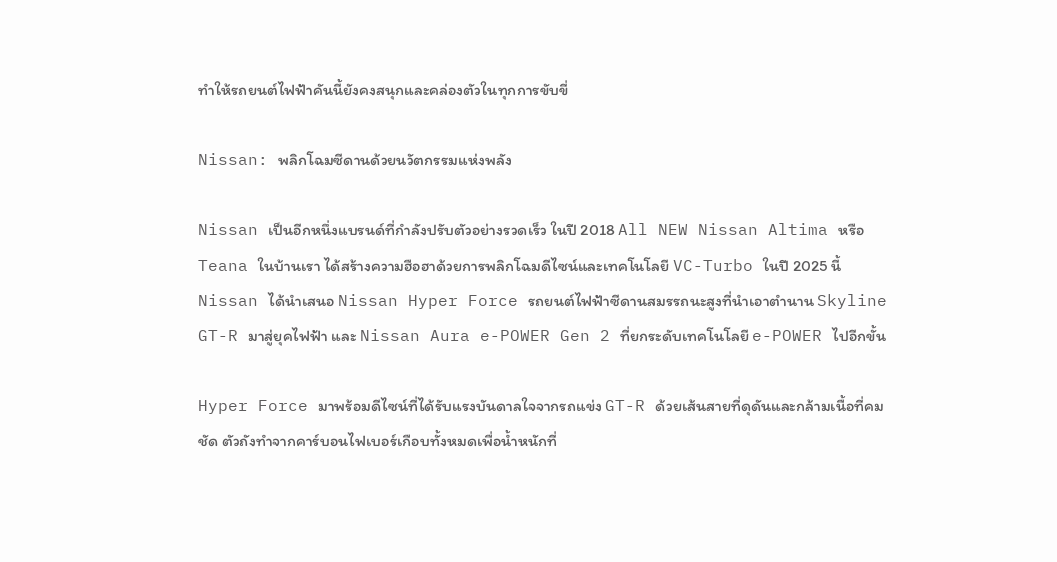ทำให้รถยนต์ไฟฟ้าคันนี้ยังคงสนุกและคล่องตัวในทุกการขับขี่

Nissan: พลิกโฉมซีดานด้วยนวัตกรรมแห่งพลัง

Nissan เป็นอีกหนึ่งแบรนด์ที่กำลังปรับตัวอย่างรวดเร็ว ในปี 2018 All NEW Nissan Altima หรือ Teana ในบ้านเรา ได้สร้างความฮือฮาด้วยการพลิกโฉมดีไซน์และเทคโนโลยี VC-Turbo ในปี 2025 นี้ Nissan ได้นำเสนอ Nissan Hyper Force รถยนต์ไฟฟ้าซีดานสมรรถนะสูงที่นำเอาตำนาน Skyline GT-R มาสู่ยุคไฟฟ้า และ Nissan Aura e-POWER Gen 2 ที่ยกระดับเทคโนโลยี e-POWER ไปอีกขั้น

Hyper Force มาพร้อมดีไซน์ที่ได้รับแรงบันดาลใจจากรถแข่ง GT-R ด้วยเส้นสายที่ดุดันและกล้ามเนื้อที่คมชัด ตัวถังทำจากคาร์บอนไฟเบอร์เกือบทั้งหมดเพื่อน้ำหนักที่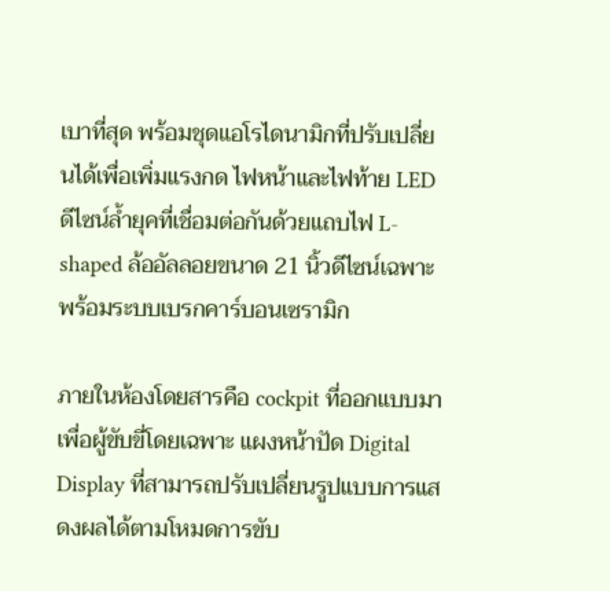เบาที่สุด พร้อมชุดแอโรไดนามิกที่ปรับเปลี่ยนได้เพื่อเพิ่มแรงกด ไฟหน้าและไฟท้าย LED ดีไซน์ล้ำยุคที่เชื่อมต่อกันด้วยแถบไฟ L-shaped ล้ออัลลอยขนาด 21 นิ้วดีไซน์เฉพาะ พร้อมระบบเบรกคาร์บอนเซรามิก

ภายในห้องโดยสารคือ cockpit ที่ออกแบบมาเพื่อผู้ขับขี่โดยเฉพาะ แผงหน้าปัด Digital Display ที่สามารถปรับเปลี่ยนรูปแบบการแสดงผลได้ตามโหมดการขับ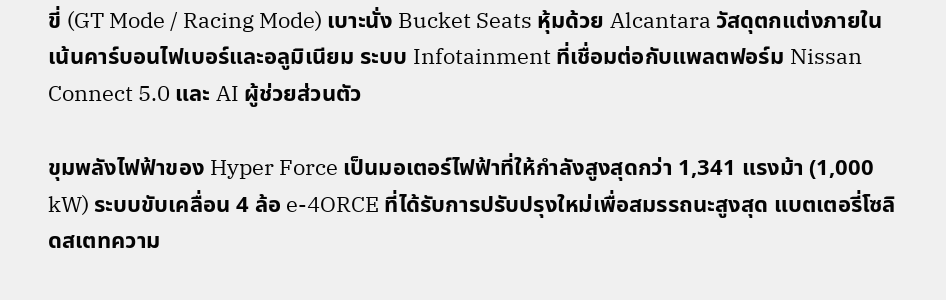ขี่ (GT Mode / Racing Mode) เบาะนั่ง Bucket Seats หุ้มด้วย Alcantara วัสดุตกแต่งภายในเน้นคาร์บอนไฟเบอร์และอลูมิเนียม ระบบ Infotainment ที่เชื่อมต่อกับแพลตฟอร์ม Nissan Connect 5.0 และ AI ผู้ช่วยส่วนตัว

ขุมพลังไฟฟ้าของ Hyper Force เป็นมอเตอร์ไฟฟ้าที่ให้กำลังสูงสุดกว่า 1,341 แรงม้า (1,000 kW) ระบบขับเคลื่อน 4 ล้อ e-4ORCE ที่ได้รับการปรับปรุงใหม่เพื่อสมรรถนะสูงสุด แบตเตอรี่โซลิดสเตทความ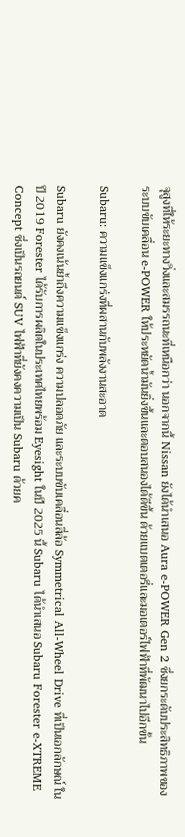จุสูงที่ให้ระยะทางวิ่งและสมรรถนะที่เหนือกว่า นอกจากนี้ Nissan ยังได้นำเสนอ Aura e-POWER Gen 2 ซึ่งยกระดับประสิทธิภาพของระบบขับเคลื่อน e-POWER ให้ประหยัดน้ำมันยิ่งขึ้นและตอบสนองได้ดีขึ้น ด้วยแบตเตอรี่และมอเตอร์ไฟฟ้าที่พัฒนาไปอีกขั้น

Subaru: ความแข็งแกร่งที่ผสานกับพลังงานสะอาด

Subaru ยังคงเน้นย้ำถึงความแข็งแกร่ง ความปลอดภัย และระบบขับเคลื่อนสี่ล้อ Symmetrical All-Wheel Drive ที่เป็นเอกลักษณ์ ในปี 2019 Forester ได้รับการผลิตในประเทศไทยพร้อม Eyesight ในปี 2025 นี้ Subaru ได้นำเสนอ Subaru Forester e-XTREME Concept ซึ่งเป็นรถยนต์ SUV ไฟฟ้าที่ยังคงความเป็น Subaru ด้วยค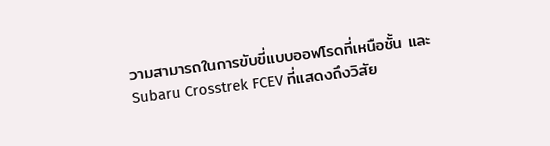วามสามารถในการขับขี่แบบออฟโรดที่เหนือชั้น และ Subaru Crosstrek FCEV ที่แสดงถึงวิสัย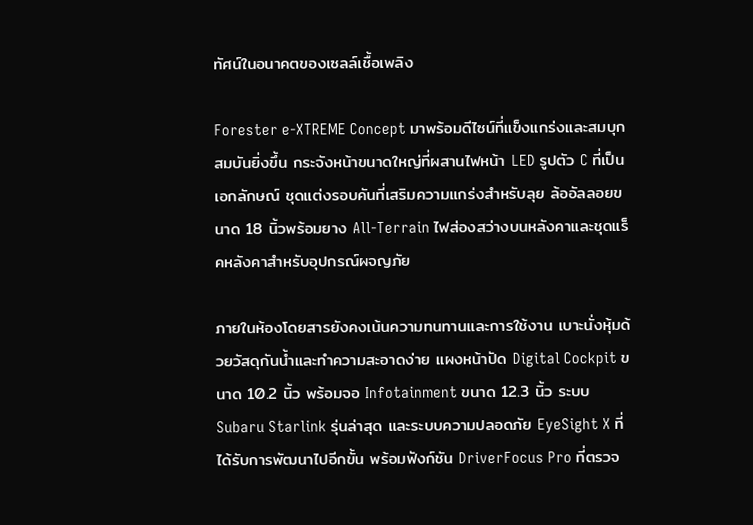ทัศน์ในอนาคตของเซลล์เชื้อเพลิง

Forester e-XTREME Concept มาพร้อมดีไซน์ที่แข็งแกร่งและสมบุกสมบันยิ่งขึ้น กระจังหน้าขนาดใหญ่ที่ผสานไฟหน้า LED รูปตัว C ที่เป็นเอกลักษณ์ ชุดแต่งรอบคันที่เสริมความแกร่งสำหรับลุย ล้ออัลลอยขนาด 18 นิ้วพร้อมยาง All-Terrain ไฟส่องสว่างบนหลังคาและชุดแร็คหลังคาสำหรับอุปกรณ์ผจญภัย

ภายในห้องโดยสารยังคงเน้นความทนทานและการใช้งาน เบาะนั่งหุ้มด้วยวัสดุกันน้ำและทำความสะอาดง่าย แผงหน้าปัด Digital Cockpit ขนาด 10.2 นิ้ว พร้อมจอ Infotainment ขนาด 12.3 นิ้ว ระบบ Subaru Starlink รุ่นล่าสุด และระบบความปลอดภัย EyeSight X ที่ได้รับการพัฒนาไปอีกขั้น พร้อมฟังก์ชัน DriverFocus Pro ที่ตรวจ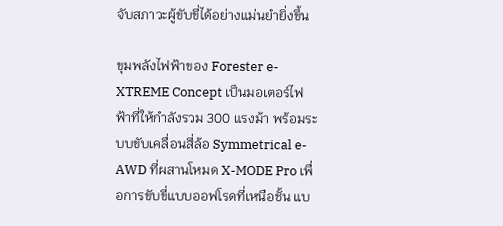จับสภาวะผู้ขับขี่ได้อย่างแม่นยำยิ่งขึ้น

ขุมพลังไฟฟ้าของ Forester e-XTREME Concept เป็นมอเตอร์ไฟฟ้าที่ให้กำลังรวม 300 แรงม้า พร้อมระบบขับเคลื่อนสี่ล้อ Symmetrical e-AWD ที่ผสานโหมด X-MODE Pro เพื่อการขับขี่แบบออฟโรดที่เหนือชั้น แบ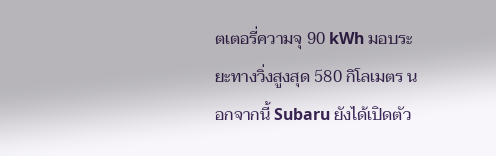ตเตอรี่ความจุ 90 kWh มอบระยะทางวิ่งสูงสุด 580 กิโลเมตร นอกจากนี้ Subaru ยังได้เปิดตัว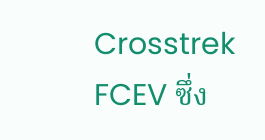Crosstrek FCEV ซึ่ง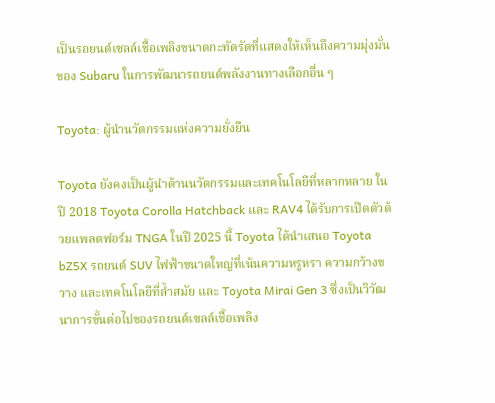เป็นรถยนต์เซลล์เชื้อเพลิงขนาดกะทัดรัดที่แสดงให้เห็นถึงความมุ่งมั่นของ Subaru ในการพัฒนารถยนต์พลังงานทางเลือกอื่น ๆ

Toyota: ผู้นำนวัตกรรมแห่งความยั่งยืน

Toyota ยังคงเป็นผู้นำด้านนวัตกรรมและเทคโนโลยีที่หลากหลาย ในปี 2018 Toyota Corolla Hatchback และ RAV4 ได้รับการเปิดตัวด้วยแพลตฟอร์ม TNGA ในปี 2025 นี้ Toyota ได้นำเสนอ Toyota bZ5X รถยนต์ SUV ไฟฟ้าขนาดใหญ่ที่เน้นความหรูหรา ความกว้างขวาง และเทคโนโลยีที่ล้ำสมัย และ Toyota Mirai Gen 3 ซึ่งเป็นวิวัฒนาการขั้นต่อไปของรถยนต์เซลล์เชื้อเพลิง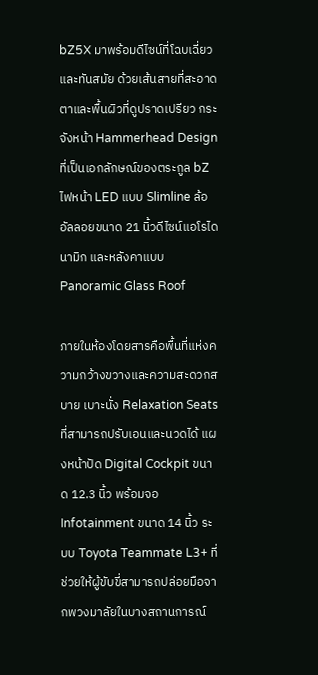bZ5X มาพร้อมดีไซน์ที่โฉบเฉี่ยวและทันสมัย ด้วยเส้นสายที่สะอาดตาและพื้นผิวที่ดูปราดเปรียว กระจังหน้า Hammerhead Design ที่เป็นเอกลักษณ์ของตระกูล bZ ไฟหน้า LED แบบ Slimline ล้ออัลลอยขนาด 21 นิ้วดีไซน์แอโรไดนามิก และหลังคาแบบ Panoramic Glass Roof

ภายในห้องโดยสารคือพื้นที่แห่งความกว้างขวางและความสะดวกสบาย เบาะนั่ง Relaxation Seats ที่สามารถปรับเอนและนวดได้ แผงหน้าปัด Digital Cockpit ขนาด 12.3 นิ้ว พร้อมจอ Infotainment ขนาด 14 นิ้ว ระบบ Toyota Teammate L3+ ที่ช่วยให้ผู้ขับขี่สามารถปล่อยมือจากพวงมาลัยในบางสถานการณ์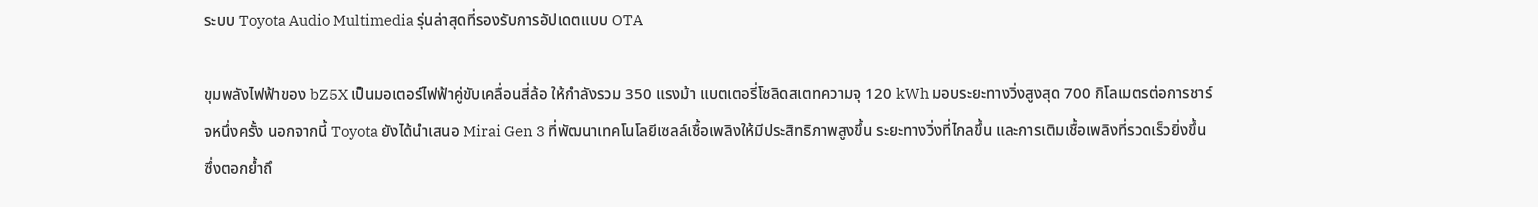ระบบ Toyota Audio Multimedia รุ่นล่าสุดที่รองรับการอัปเดตแบบ OTA

ขุมพลังไฟฟ้าของ bZ5X เป็นมอเตอร์ไฟฟ้าคู่ขับเคลื่อนสี่ล้อ ให้กำลังรวม 350 แรงม้า แบตเตอรี่โซลิดสเตทความจุ 120 kWh มอบระยะทางวิ่งสูงสุด 700 กิโลเมตรต่อการชาร์จหนึ่งครั้ง นอกจากนี้ Toyota ยังได้นำเสนอ Mirai Gen 3 ที่พัฒนาเทคโนโลยีเซลล์เชื้อเพลิงให้มีประสิทธิภาพสูงขึ้น ระยะทางวิ่งที่ไกลขึ้น และการเติมเชื้อเพลิงที่รวดเร็วยิ่งขึ้น ซึ่งตอกย้ำถึ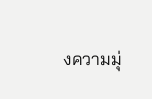งความมุ่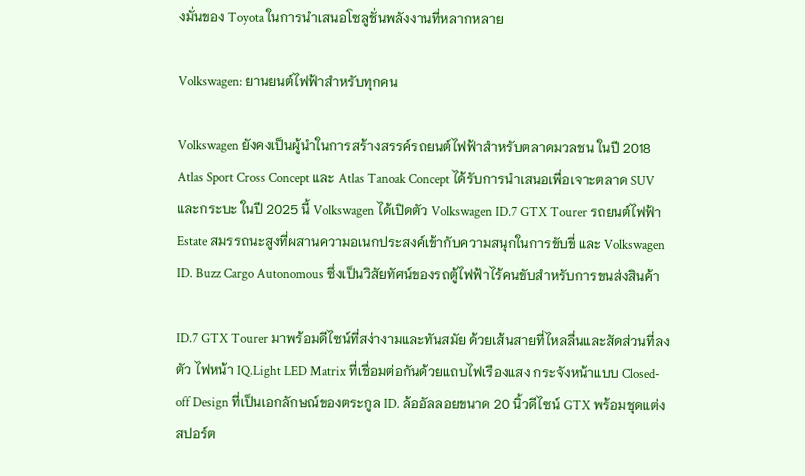งมั่นของ Toyota ในการนำเสนอโซลูชั่นพลังงานที่หลากหลาย

Volkswagen: ยานยนต์ไฟฟ้าสำหรับทุกคน

Volkswagen ยังคงเป็นผู้นำในการสร้างสรรค์รถยนต์ไฟฟ้าสำหรับตลาดมวลชน ในปี 2018 Atlas Sport Cross Concept และ Atlas Tanoak Concept ได้รับการนำเสนอเพื่อเจาะตลาด SUV และกระบะ ในปี 2025 นี้ Volkswagen ได้เปิดตัว Volkswagen ID.7 GTX Tourer รถยนต์ไฟฟ้า Estate สมรรถนะสูงที่ผสานความอเนกประสงค์เข้ากับความสนุกในการขับขี่ และ Volkswagen ID. Buzz Cargo Autonomous ซึ่งเป็นวิสัยทัศน์ของรถตู้ไฟฟ้าไร้คนขับสำหรับการขนส่งสินค้า

ID.7 GTX Tourer มาพร้อมดีไซน์ที่สง่างามและทันสมัย ด้วยเส้นสายที่ไหลลื่นและสัดส่วนที่ลงตัว ไฟหน้า IQ.Light LED Matrix ที่เชื่อมต่อกันด้วยแถบไฟเรืองแสง กระจังหน้าแบบ Closed-off Design ที่เป็นเอกลักษณ์ของตระกูล ID. ล้ออัลลอยขนาด 20 นิ้วดีไซน์ GTX พร้อมชุดแต่งสปอร์ต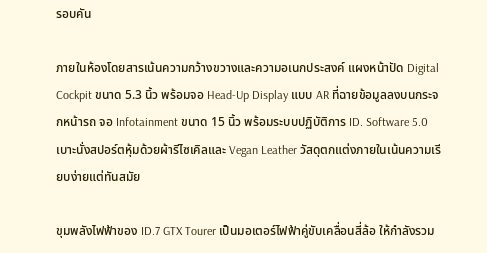รอบคัน

ภายในห้องโดยสารเน้นความกว้างขวางและความอเนกประสงค์ แผงหน้าปัด Digital Cockpit ขนาด 5.3 นิ้ว พร้อมจอ Head-Up Display แบบ AR ที่ฉายข้อมูลลงบนกระจกหน้ารถ จอ Infotainment ขนาด 15 นิ้ว พร้อมระบบปฏิบัติการ ID. Software 5.0 เบาะนั่งสปอร์ตหุ้มด้วยผ้ารีไซเคิลและ Vegan Leather วัสดุตกแต่งภายในเน้นความเรียบง่ายแต่ทันสมัย

ขุมพลังไฟฟ้าของ ID.7 GTX Tourer เป็นมอเตอร์ไฟฟ้าคู่ขับเคลื่อนสี่ล้อ ให้กำลังรวม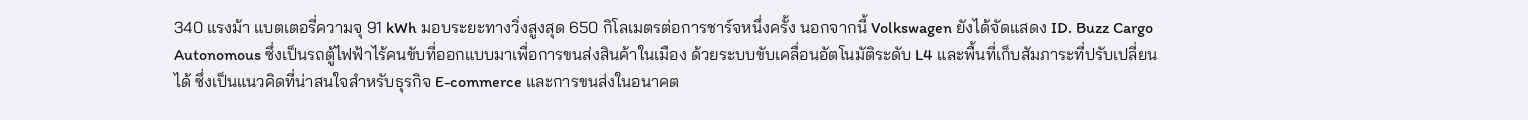340 แรงม้า แบตเตอรี่ความจุ 91 kWh มอบระยะทางวิ่งสูงสุด 650 กิโลเมตรต่อการชาร์จหนึ่งครั้ง นอกจากนี้ Volkswagen ยังได้จัดแสดง ID. Buzz Cargo Autonomous ซึ่งเป็นรถตู้ไฟฟ้าไร้คนขับที่ออกแบบมาเพื่อการขนส่งสินค้าในเมือง ด้วยระบบขับเคลื่อนอัตโนมัติระดับ L4 และพื้นที่เก็บสัมภาระที่ปรับเปลี่ยนได้ ซึ่งเป็นแนวคิดที่น่าสนใจสำหรับธุรกิจ E-commerce และการขนส่งในอนาคต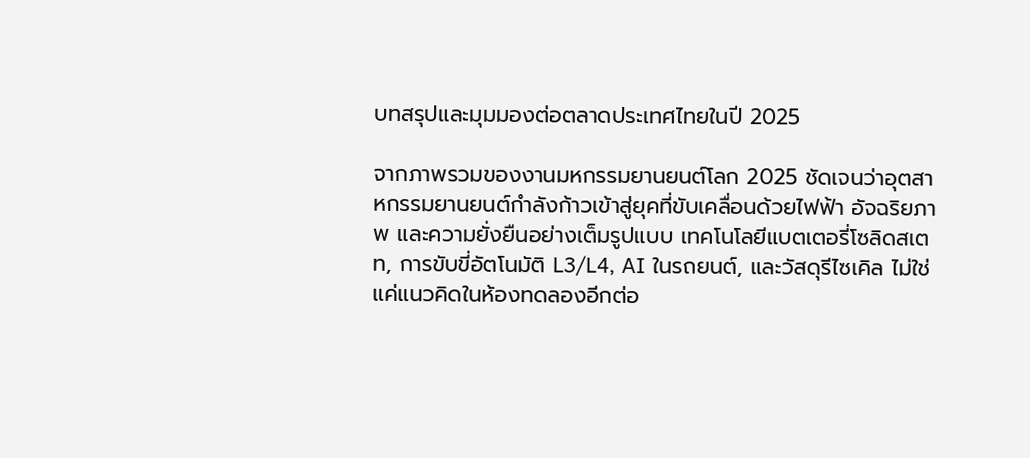บทสรุปและมุมมองต่อตลาดประเทศไทยในปี 2025

จากภาพรวมของงานมหกรรมยานยนต์โลก 2025 ชัดเจนว่าอุตสาหกรรมยานยนต์กำลังก้าวเข้าสู่ยุคที่ขับเคลื่อนด้วยไฟฟ้า อัจฉริยภาพ และความยั่งยืนอย่างเต็มรูปแบบ เทคโนโลยีแบตเตอรี่โซลิดสเตท, การขับขี่อัตโนมัติ L3/L4, AI ในรถยนต์, และวัสดุรีไซเคิล ไม่ใช่แค่แนวคิดในห้องทดลองอีกต่อ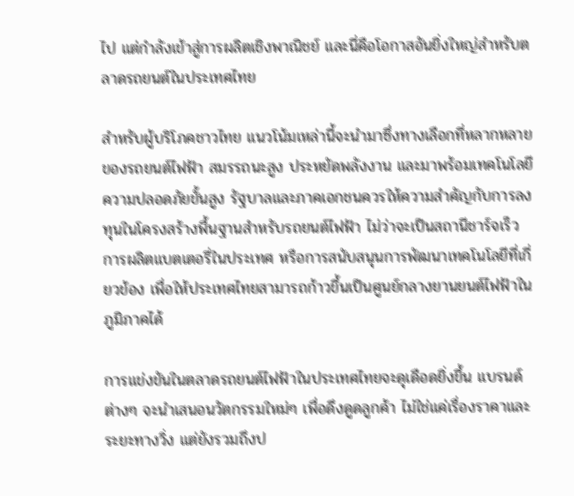ไป แต่กำลังเข้าสู่การผลิตเชิงพาณิชย์ และนี่คือโอกาสอันยิ่งใหญ่สำหรับตลาดรถยนต์ในประเทศไทย

สำหรับผู้บริโภคชาวไทย แนวโน้มเหล่านี้จะนำมาซึ่งทางเลือกที่หลากหลายของรถยนต์ไฟฟ้า สมรรถนะสูง ประหยัดพลังงาน และมาพร้อมเทคโนโลยีความปลอดภัยขั้นสูง รัฐบาลและภาคเอกชนควรให้ความสำคัญกับการลงทุนในโครงสร้างพื้นฐานสำหรับรถยนต์ไฟฟ้า ไม่ว่าจะเป็นสถานีชาร์จเร็ว การผลิตแบตเตอรี่ในประเทศ หรือการสนับสนุนการพัฒนาเทคโนโลยีที่เกี่ยวข้อง เพื่อให้ประเทศไทยสามารถก้าวขึ้นเป็นศูนย์กลางยานยนต์ไฟฟ้าในภูมิภาคได้

การแข่งขันในตลาดรถยนต์ไฟฟ้าในประเทศไทยจะดุเดือดยิ่งขึ้น แบรนด์ต่างๆ จะนำเสนอนวัตกรรมใหม่ๆ เพื่อดึงดูดลูกค้า ไม่ใช่แค่เรื่องราคาและระยะทางวิ่ง แต่ยังรวมถึงป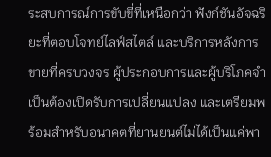ระสบการณ์การขับขี่ที่เหนือกว่า ฟังก์ชันอัจฉริยะที่ตอบโจทย์ไลฟ์สไตล์ และบริการหลังการขายที่ครบวงจร ผู้ประกอบการและผู้บริโภคจำเป็นต้องเปิดรับการเปลี่ยนแปลง และเตรียมพร้อมสำหรับอนาคตที่ยานยนต์ไม่ได้เป็นแค่พา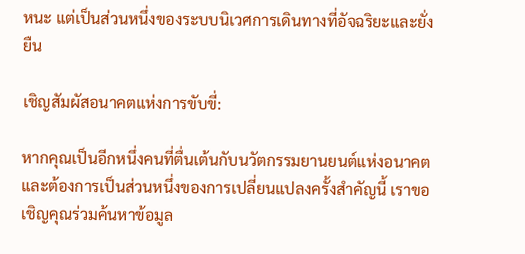หนะ แต่เป็นส่วนหนึ่งของระบบนิเวศการเดินทางที่อัจฉริยะและยั่งยืน

เชิญสัมผัสอนาคตแห่งการขับขี่:

หากคุณเป็นอีกหนึ่งคนที่ตื่นเต้นกับนวัตกรรมยานยนต์แห่งอนาคต และต้องการเป็นส่วนหนึ่งของการเปลี่ยนแปลงครั้งสำคัญนี้ เราขอเชิญคุณร่วมค้นหาข้อมูล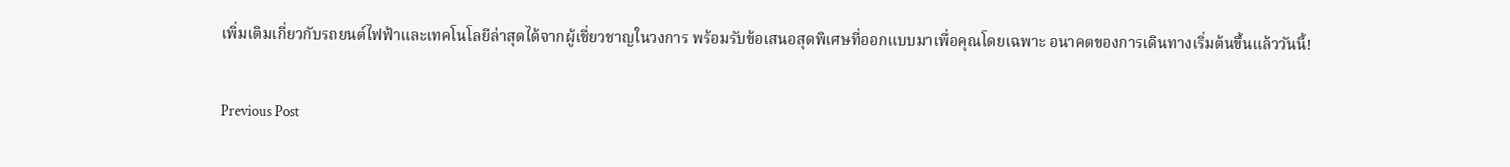เพิ่มเติมเกี่ยวกับรถยนต์ไฟฟ้าและเทคโนโลยีล่าสุดได้จากผู้เชี่ยวชาญในวงการ พร้อมรับข้อเสนอสุดพิเศษที่ออกแบบมาเพื่อคุณโดยเฉพาะ อนาคตของการเดินทางเริ่มต้นขึ้นแล้ววันนี้!

Previous Post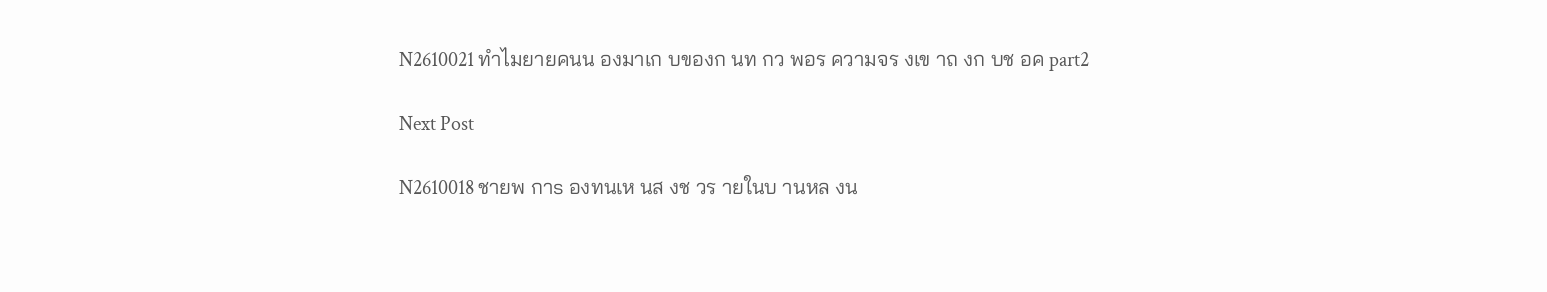N2610021 ทำไมยายคนน องมาเก บของก นท กว พอร ความจร งเข าถ งก บช อค part2

Next Post

N2610018 ชายพ กาs องทนเห นส งช วร ายในบ านหล งน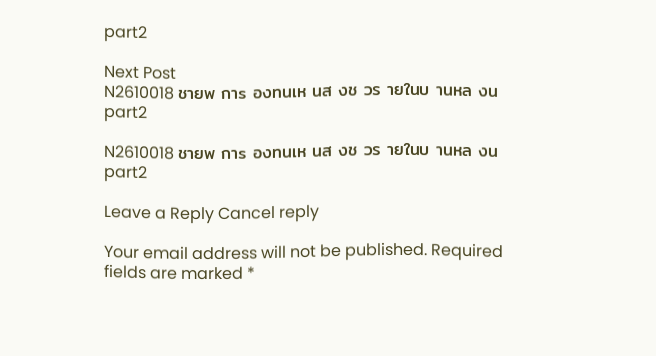part2

Next Post
N2610018 ชายพ กาs องทนเห นส งช วร ายในบ านหล งน part2

N2610018 ชายพ กาs องทนเห นส งช วร ายในบ านหล งน part2

Leave a Reply Cancel reply

Your email address will not be published. Required fields are marked *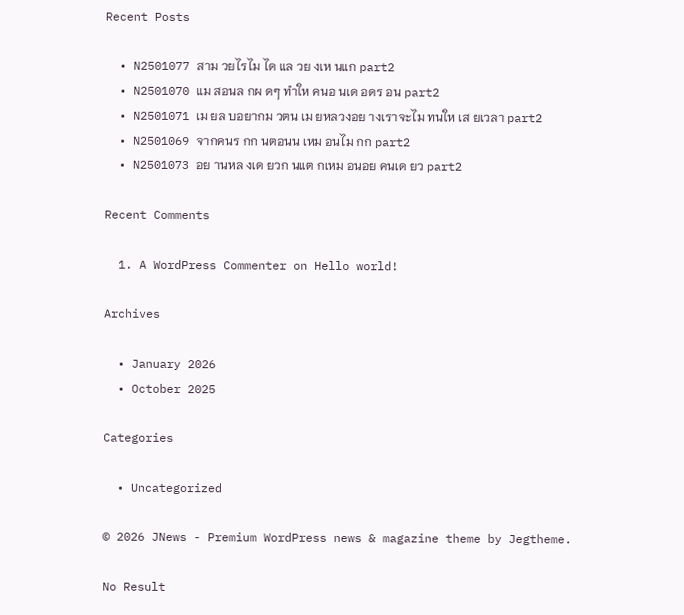Recent Posts

  • N2501077 สาม วยไรไม ได แล วย งเห นแก part2
  • N2501070 แม สอนล กผ ดๆ ทำให คนอ นเด อดร อน part2
  • N2501071 เม ยล บอยากม วตน เม ยหลวงอย างเราจะไม ทนให เส ยเวลา part2
  • N2501069 จากคนร กก นตอนน เหม อนไม กก part2
  • N2501073 อย านหล งเด ยวก นแต กเหม อนอย คนเด ยว part2

Recent Comments

  1. A WordPress Commenter on Hello world!

Archives

  • January 2026
  • October 2025

Categories

  • Uncategorized

© 2026 JNews - Premium WordPress news & magazine theme by Jegtheme.

No Result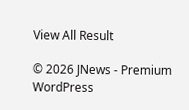View All Result

© 2026 JNews - Premium WordPress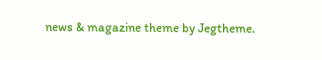news & magazine theme by Jegtheme.